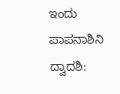ಇಂದು ಪಾಪನಾಶಿನಿ ದ್ವಾದಶಿ: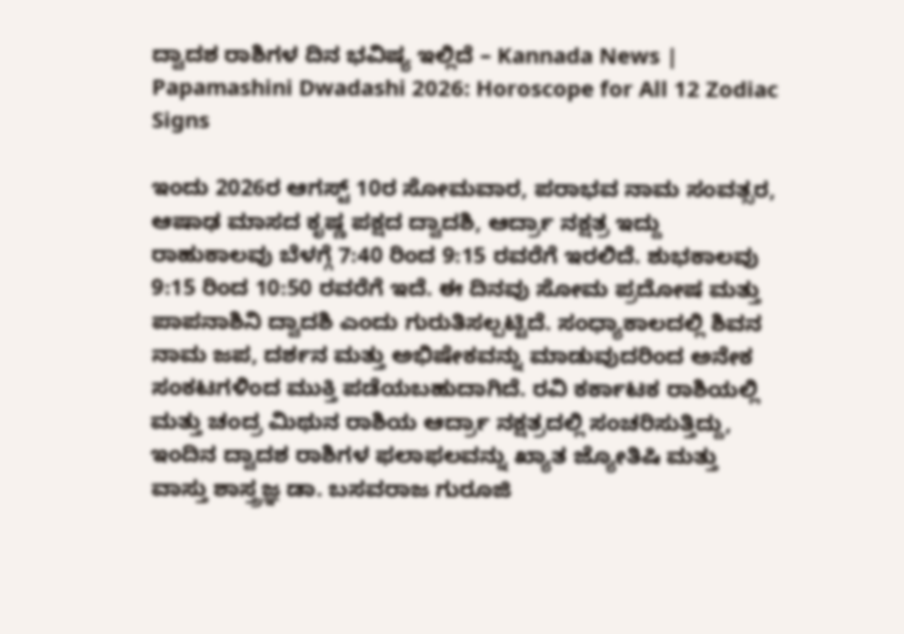ದ್ವಾದಶ ರಾಶಿಗಳ ದಿನ ಭವಿಷ್ಯ ಇಲ್ಲಿದೆ – Kannada News | Papamashini Dwadashi 2026: Horoscope for All 12 Zodiac Signs

ಇಂದು 2026ರ ಆಗಸ್ಟ್ 10ರ ಸೋಮವಾರ, ಪರಾಭವ ನಾಮ ಸಂವತ್ಸರ, ಆಷಾಢ ಮಾಸದ ಕೃಷ್ಣ ಪಕ್ಷದ ದ್ವಾದಶಿ, ಆರ್ದ್ರಾ ನಕ್ಷತ್ರ ಇದ್ದು ರಾಹುಕಾಲವು ಬೆಳಗ್ಗೆ 7:40 ರಿಂದ 9:15 ರವರೆಗೆ ಇರಲಿದೆ. ಶುಭಕಾಲವು 9:15 ರಿಂದ 10:50 ರವರೆಗೆ ಇದೆ. ಈ ದಿನವು ಸೋಮ ಪ್ರದೋಷ ಮತ್ತು ಪಾಪನಾಶಿನಿ ದ್ವಾದಶಿ ಎಂದು ಗುರುತಿಸಲ್ಪಟ್ಟಿದೆ. ಸಂಧ್ಯಾಕಾಲದಲ್ಲಿ ಶಿವನ ನಾಮ ಜಪ, ದರ್ಶನ ಮತ್ತು ಅಭಿಷೇಕವನ್ನು ಮಾಡುವುದರಿಂದ ಅನೇಕ ಸಂಕಟಗಳಿಂದ ಮುಕ್ತಿ ಪಡೆಯಬಹುದಾಗಿದೆ. ರವಿ ಕರ್ಕಾಟಕ ರಾಶಿಯಲ್ಲಿ ಮತ್ತು ಚಂದ್ರ ಮಿಥುನ ರಾಶಿಯ ಆರ್ದ್ರಾ ನಕ್ಷತ್ರದಲ್ಲಿ ಸಂಚರಿಸುತ್ತಿದ್ದು, ಇಂದಿನ ದ್ವಾದಶ ರಾಶಿಗಳ ಫಲಾಫಲವನ್ನು ಖ್ಯಾತ ಜ್ಯೋತಿಷಿ ಮತ್ತು ವಾಸ್ತು ಶಾಸ್ತ್ರಜ್ಞ ಡಾ. ಬಸವರಾಜ ಗುರೂಜಿ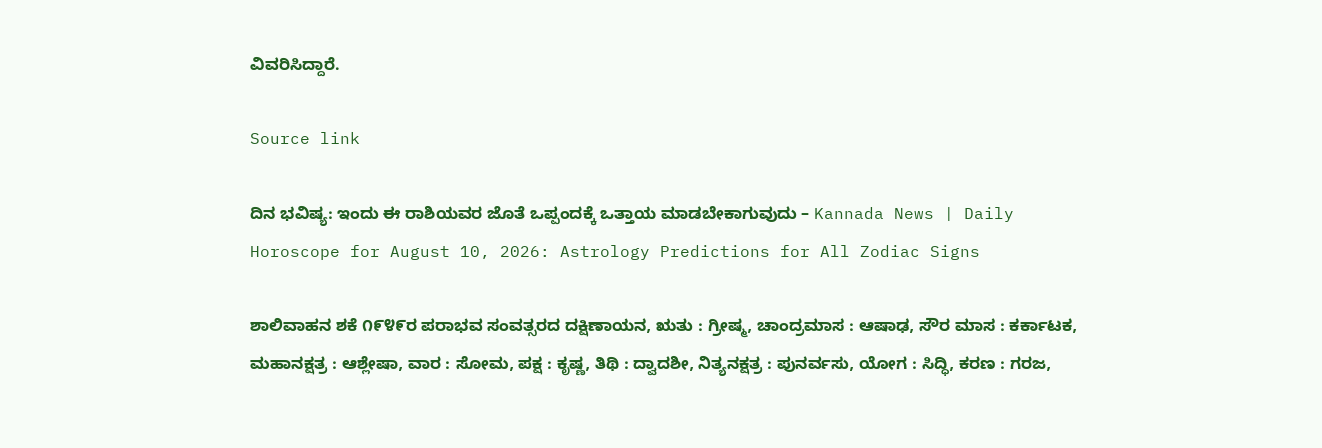ವಿವರಿಸಿದ್ದಾರೆ.

Source link

ದಿನ ಭವಿಷ್ಯ: ಇಂದು ಈ ರಾಶಿಯವರ ಜೊತೆ ಒಪ್ಪಂದಕ್ಕೆ ಒತ್ತಾಯ ಮಾಡಬೇಕಾಗುವುದು – Kannada News | Daily Horoscope for August 10, 2026: Astrology Predictions for All Zodiac Signs

ಶಾಲಿವಾಹನ ಶಕೆ ೧೯೪೯ರ ಪರಾಭವ ಸಂವತ್ಸರದ ದಕ್ಷಿಣಾಯನ, ಋತು : ಗ್ರೀಷ್ಮ, ಚಾಂದ್ರಮಾಸ : ಆಷಾಢ, ಸೌರ ಮಾಸ : ಕರ್ಕಾಟಕ, ಮಹಾನಕ್ಷತ್ರ : ಆಶ್ಲೇಷಾ, ವಾರ : ಸೋಮ, ಪಕ್ಷ : ಕೃಷ್ಣ, ತಿಥಿ : ದ್ವಾದಶೀ, ನಿತ್ಯನಕ್ಷತ್ರ : ಪುನರ್ವಸು, ಯೋಗ : ಸಿದ್ಧಿ, ಕರಣ : ಗರಜ,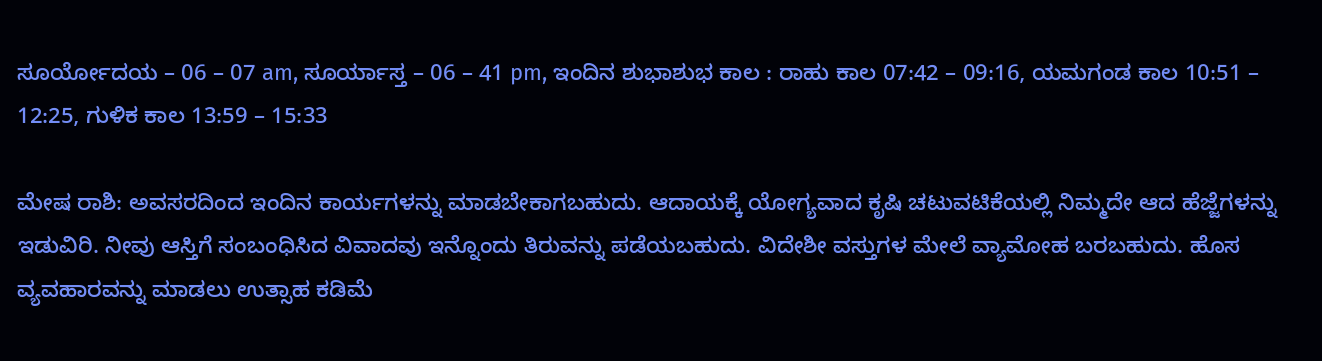ಸೂರ್ಯೋದಯ – 06 – 07 am, ಸೂರ್ಯಾಸ್ತ – 06 – 41 pm, ಇಂದಿನ ಶುಭಾಶುಭ ಕಾಲ : ರಾಹು ಕಾಲ 07:42 – 09:16, ಯಮಗಂಡ ಕಾಲ 10:51 – 12:25, ಗುಳಿಕ ಕಾಲ 13:59 – 15:33

ಮೇಷ ರಾಶಿ: ಅವಸರದಿಂದ ಇಂದಿನ ಕಾರ್ಯಗಳನ್ನು ಮಾಡಬೇಕಾಗಬಹುದು. ಆದಾಯಕ್ಕೆ ಯೋಗ್ಯವಾದ ಕೃಷಿ ಚಟುವಟಿಕೆಯಲ್ಲಿ ನಿಮ್ಮದೇ ಆದ ಹೆಜ್ಜೆಗಳನ್ನು ಇಡುವಿರಿ‌. ನೀವು ಆಸ್ತಿಗೆ ಸಂಬಂಧಿಸಿದ ವಿವಾದವು ಇನ್ನೊಂದು ತಿರುವನ್ನು ಪಡೆಯಬಹುದು. ವಿದೇಶೀ ವಸ್ತುಗಳ ಮೇಲೆ ವ್ಯಾಮೋಹ ಬರಬಹುದು. ಹೊಸ ವ್ಯವಹಾರವನ್ನು ಮಾಡಲು ಉತ್ಸಾಹ ಕಡಿಮೆ‌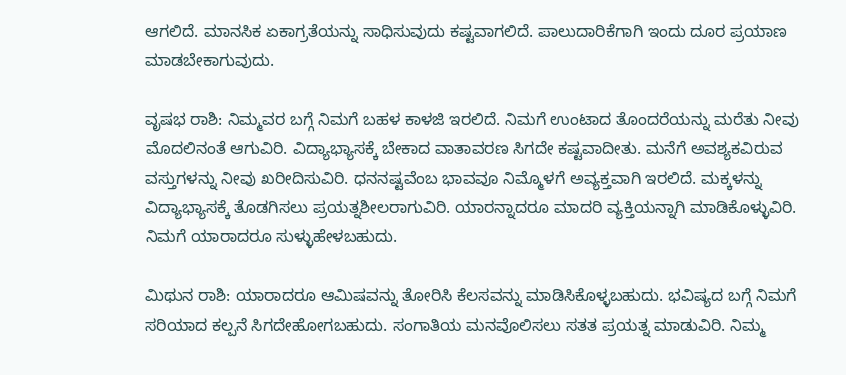ಆಗಲಿದೆ. ಮಾನಸಿಕ ಏಕಾಗ್ರತೆಯನ್ನು ಸಾಧಿಸುವುದು ಕಷ್ಟವಾಗಲಿದೆ. ಪಾಲುದಾರಿಕೆಗಾಗಿ ಇಂದು ದೂರ ಪ್ರಯಾಣ ಮಾಡಬೇಕಾಗುವುದು.

ವೃಷಭ ರಾಶಿ: ನಿಮ್ಮವರ ಬಗ್ಗೆ ನಿಮಗೆ ಬಹಳ ಕಾಳಜಿ ಇರಲಿದೆ. ನಿಮಗೆ ಉಂಟಾದ ತೊಂದರೆಯನ್ನು ಮರೆತು ನೀವು ಮೊದಲಿನಂತೆ ಆಗುವಿರಿ. ವಿದ್ಯಾಭ್ಯಾಸಕ್ಕೆ ಬೇಕಾದ ವಾತಾವರಣ ಸಿಗದೇ ಕಷ್ಟವಾದೀತು. ಮನೆಗೆ ಅವಶ್ಯಕವಿರುವ ವಸ್ತುಗಳನ್ನು ನೀವು ಖರೀದಿಸುವಿರಿ. ಧನನಷ್ಟವೆಂಬ ಭಾವವೂ ನಿಮ್ಮೊಳಗೆ ಅವ್ಯಕ್ತವಾಗಿ ಇರಲಿದೆ. ಮಕ್ಕಳನ್ನು ವಿದ್ಯಾಭ್ಯಾಸಕ್ಕೆ ತೊಡಗಿಸಲು ಪ್ರಯತ್ನಶೀಲರಾಗುವಿರಿ. ಯಾರನ್ನಾದರೂ ಮಾದರಿ ವ್ಯಕ್ತಿಯನ್ನಾಗಿ ಮಾಡಿಕೊಳ್ಳುವಿರಿ. ನಿಮಗೆ ಯಾರಾದರೂ ಸುಳ್ಳುಹೇಳಬಹುದು.

ಮಿಥುನ ರಾಶಿ: ಯಾರಾದರೂ ಆಮಿಷವನ್ನು ತೋರಿಸಿ ಕೆಲಸವನ್ನು ಮಾಡಿಸಿಕೊಳ್ಳಬಹುದು. ಭವಿಷ್ಯದ ಬಗ್ಗೆ ನಿಮಗೆ ಸರಿಯಾದ ಕಲ್ಪನೆ ಸಿಗದೇಹೋಗಬಹುದು. ಸಂಗಾತಿಯ ಮನವೊಲಿಸಲು ಸತತ ಪ್ರಯತ್ನ ಮಾಡುವಿರಿ. ನಿಮ್ಮ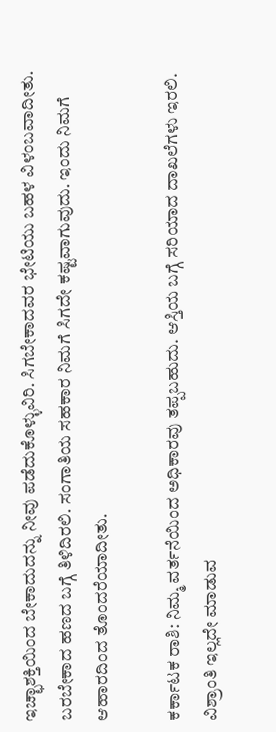ಇಚ್ಛಾಶಕ್ತಿಯಿಂದ ಬೇಕಾದುದನ್ನು ನೀವು ಪಡೆದುಕೊಳ್ಳುವಿರಿ. ಸಿಗಬೇಕಾದವರ ಭೇಟಿಯು ಬಹಳ ವಿಳಂಬವಾದೀತು. ಬರಬೇಕಾದ ಹಣದ ಬಗ್ಗೆ ತಿಳಿದಿರಲಿ. ಸಂಗಾತಿಯ ಸಹಕಾರ ನಿಮಗೆ ಸಿಗದೇ ಕಷ್ಟವಾಗುವುದು. ಇಂದು ನಿಮಗೆ ಆಹಾರದಿಂದ ತೊಂದರೆಯಾದೀತು.

ಕರ್ಕಾಟಕ ರಾಶಿ: ನಿಮ್ಮ ವರ್ತನೆಯಿಂದ ಅಧಿಕಾರವು ತಪ್ಪಬಹುದು. ಆಸ್ತಿಯ ಬಗ್ಗೆ ಸರಿಯಾದ ದಾಖಲೆಗಳು ಇರಲಿ. ವಿಶ್ರಾಂತಿ ಇಲ್ಲದೇ ಮಾಡುವ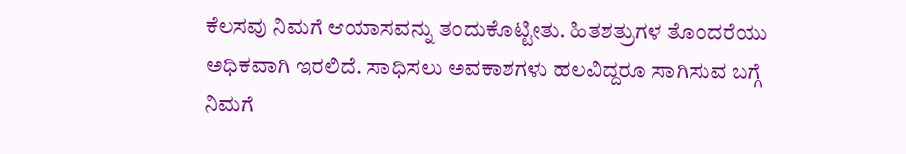ಕೆಲಸವು ನಿಮಗೆ ಆಯಾಸವನ್ನು ತಂದುಕೊಟ್ಟೀತು. ಹಿತಶತ್ರುಗಳ ತೊಂದರೆಯು ಅಧಿಕವಾಗಿ ಇರಲಿದೆ. ಸಾಧಿಸಲು ಅವಕಾಶಗಳು ಹಲವಿದ್ದರೂ ಸಾಗಿಸುವ ಬಗ್ಗೆ ನಿಮಗೆ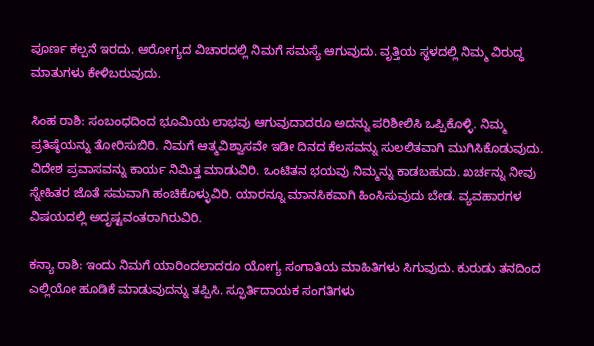ಪೂರ್ಣ ಕಲ್ಪನೆ ಇರದು. ಆರೋಗ್ಯದ ವಿಚಾರದಲ್ಲಿ ನಿಮಗೆ ಸಮಸ್ಯೆ ಆಗುವುದು. ವೃತ್ತಿಯ ಸ್ಥಳದಲ್ಲಿ ನಿಮ್ಮ ವಿರುದ್ಧ ಮಾತುಗಳು ಕೇಳಿಬರುವುದು.

ಸಿಂಹ ರಾಶಿ: ಸಂಬಂಧದಿಂದ ಭೂಮಿಯ ಲಾಭವು ಆಗುವುದಾದರೂ ಅದನ್ನು ಪರಿಶೀಲಿಸಿ ಒಪ್ಪಿಕೊಳ್ಳಿ. ನಿಮ್ಮ ಪ್ರತಿಷ್ಠೆಯನ್ನು ತೋರಿಸುಬಿರಿ. ನಿಮಗೆ ಆತ್ಮವಿಶ್ವಾಸವೇ ಇಡೀ ದಿನದ ಕೆಲಸವನ್ನು ಸುಲಲಿತವಾಗಿ ಮುಗಿಸಿಕೊಡುವುದು. ವಿದೇಶ ಪ್ರವಾಸವನ್ನು ಕಾರ್ಯ ನಿಮಿತ್ತ ಮಾಡುವಿರಿ. ಒಂಟಿತನ ಭಯವು ನಿಮ್ಮನ್ನು ಕಾಡಬಹುದು. ಖರ್ಚನ್ನು ನೀವು ಸ್ನೇಹಿತರ ಜೊತೆ ಸಮವಾಗಿ ಹಂಚಿಕೊಳ್ಳುವಿರಿ. ಯಾರ‌ನ್ನೂ ಮಾನಸಿಕವಾಗಿ ಹಿಂಸಿಸುವುದು ಬೇಡ. ವ್ಯವಹಾರಗಳ ವಿಷಯದಲ್ಲಿ ಅದೃಷ್ಟವಂತರಾಗಿರುವಿರಿ.

ಕನ್ಯಾ ರಾಶಿ: ಇಂದು ನಿಮಗೆ ಯಾರಿಂದಲಾದರೂ ಯೋಗ್ಯ ಸಂಗಾತಿಯ ಮಾಹಿತಿಗಳು ಸಿಗುವುದು. ಕುರುಡು ತನದಿಂದ ಎಲ್ಲಿಯೋ ಹೂಡಿಕೆ ಮಾಡುವುದನ್ನು ತಪ್ಪಿಸಿ. ಸ್ಫೂರ್ತಿದಾಯಕ ಸಂಗತಿಗಳು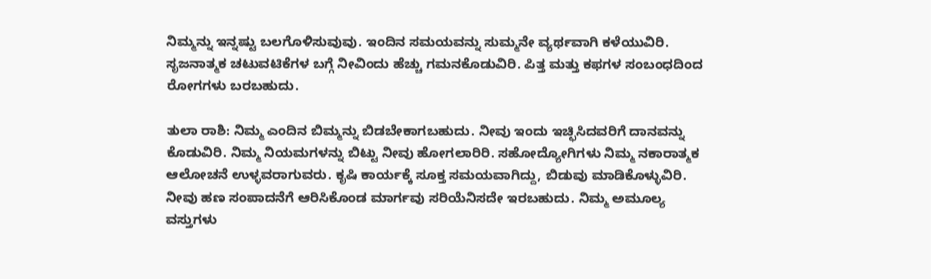ನಿಮ್ಮನ್ನು ಇನ್ನಷ್ಟು ಬಲಗೊಳಿಸುವುವು. ಇಂದಿನ ಸಮಯವನ್ನು ಸುಮ್ಮನೇ ವ್ಯರ್ಥವಾಗಿ ಕಳೆಯುವಿರಿ. ಸೃಜನಾತ್ಮಕ ಚಟುವಟಿಕೆಗಳ ಬಗ್ಗೆ ನೀವಿಂದು ಹೆಚ್ಚು ಗಮನಕೊಡುವಿರಿ. ಪಿತ್ತ ಮತ್ತು ಕಫಗಳ ಸಂಬಂಧದಿಂದ ರೋಗಗಳು ಬರಬಹುದು.

ತುಲಾ ರಾಶಿ: ನಿಮ್ಮ ಎಂದಿನ ಬಿಮ್ಮನ್ನು ಬಿಡಬೇಕಾಗಬಹುದು. ನೀವು ಇಂದು ಇಚ್ಛಿಸಿದವರಿಗೆ ದಾನವನ್ನು ಕೊಡುವಿರಿ. ನಿಮ್ಮ‌ ನಿಯಮಗಳನ್ನು ಬಿಟ್ಟು ನೀವು ಹೋಗಲಾರಿರಿ. ಸಹೋದ್ಯೋಗಿಗಳು ನಿಮ್ಮ ನಕಾರಾತ್ಮಕ ಆಲೋಚನೆ ಉಳ್ಳವರಾಗುವರು. ಕೃಷಿ ಕಾರ್ಯಕ್ಕೆ ಸೂಕ್ತ ಸಮಯವಾಗಿದ್ದು, ಬಿಡುವು ಮಾಡಿಕೊಳ್ಳುವಿರಿ. ನೀವು ಹಣ ಸಂಪಾದನೆಗೆ ಆರಿಸಿಕೊಂಡ‌ ಮಾರ್ಗವು ಸರಿಯೆನಿಸದೇ ಇರಬಹುದು. ನಿಮ್ಮ ಅಮೂಲ್ಯ ವಸ್ತುಗಳು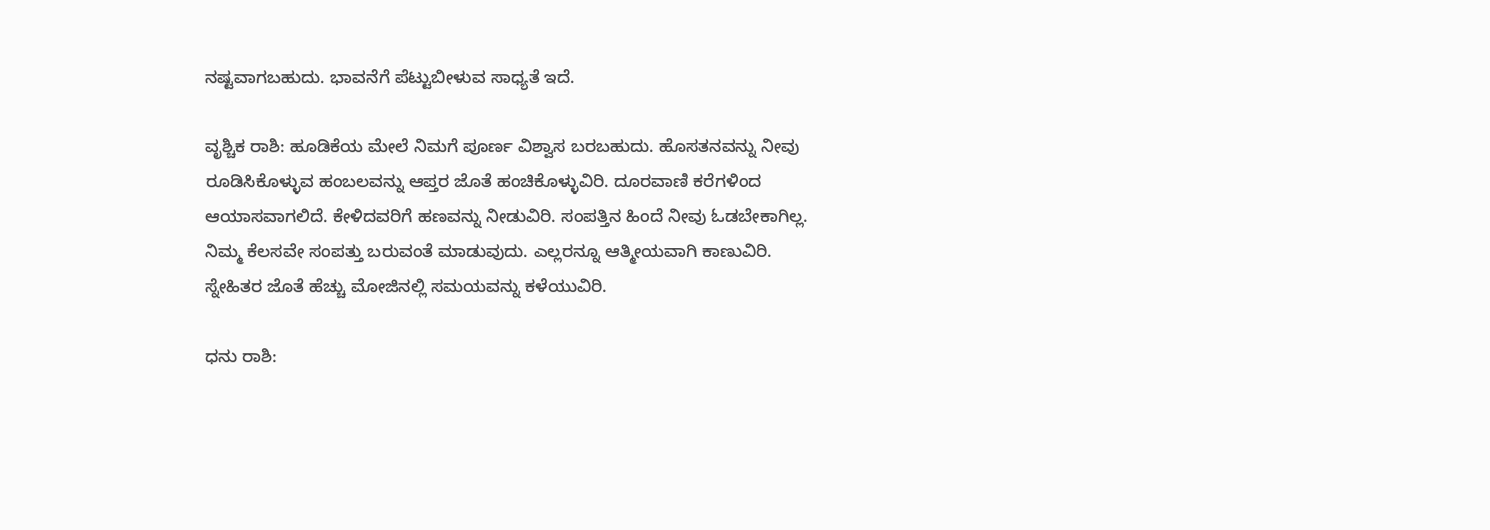ನಷ್ಟವಾಗಬಹುದು. ಭಾವನೆಗೆ ಪೆಟ್ಟುಬೀಳುವ ಸಾಧ್ಯತೆ ಇದೆ.

ವೃಶ್ಚಿಕ ರಾಶಿ: ಹೂಡಿಕೆಯ ಮೇಲೆ ನಿಮಗೆ ಪೂರ್ಣ ವಿಶ್ವಾಸ ಬರಬಹುದು. ಹೊಸತನವನ್ನು ನೀವು ರೂಡಿಸಿಕೊಳ್ಳುವ ಹಂಬಲವನ್ನು ಆಪ್ತರ‌ ಜೊತೆ ಹಂಚಿಕೊಳ್ಳುವಿರಿ. ದೂರವಾಣಿ ಕರೆಗಳಿಂದ ಆಯಾಸವಾಗಲಿದೆ. ಕೇಳಿದವರಿಗೆ ಹಣವನ್ನು ನೀಡುವಿರಿ. ಸಂಪತ್ತಿನ ಹಿಂದೆ ನೀವು ಓಡಬೇಕಾಗಿಲ್ಲ. ನಿಮ್ಮ ಕೆಲಸವೇ ಸಂಪತ್ತು ಬರುವಂತೆ ಮಾಡುವುದು. ಎಲ್ಲರನ್ನೂ ಆತ್ಮೀಯವಾಗಿ ಕಾಣುವಿರಿ. ಸ್ನೇಹಿತರ ಜೊತೆ ಹೆಚ್ಚು ಮೋಜಿನಲ್ಲಿ ಸಮಯವನ್ನು ಕಳೆಯುವಿರಿ.

ಧನು ರಾಶಿ: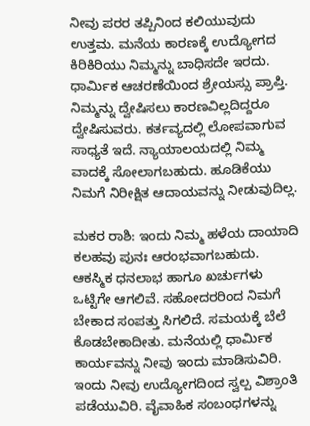ನೀವು ಪರರ ತಪ್ಪಿನಿಂದ ಕಲಿಯುವುದು ಉತ್ತಮ. ಮನೆಯ ಕಾರಣಕ್ಕೆ ಉದ್ಯೋಗದ ಕಿರಿಕಿರಿಯು ನಿಮ್ಮನ್ನು ಬಾಧಿಸದೇ ಇರದು. ಧಾರ್ಮಿಕ ಆಚರಣೆಯಿಂದ ಶ್ರೇಯಸ್ಸು ಪ್ರಾಪ್ತಿ. ನಿಮ್ಮನ್ನು ದ್ವೇಷಿಸಲು ಕಾರಣವಿಲ್ಲದಿದ್ದರೂ ದ್ವೇಷಿಸುವರು. ಕರ್ತವ್ಯದಲ್ಲಿ ಲೋಪವಾಗುವ ಸಾಧ್ಯತೆ ಇದೆ. ನ್ಯಾಯಾಲಯದಲ್ಲಿ ನಿಮ್ಮ ವಾದಕ್ಕೆ ಸೋಲಾಗಬಹುದು. ಹೂಡಿಕೆಯು ನಿಮಗೆ ನಿರೀಕ್ಷಿತ ಆದಾಯವನ್ನು ನೀಡುವುದಿಲ್ಲ.

ಮಕರ ರಾಶಿ: ಇಂದು ನಿಮ್ಮ ಹಳೆಯ ದಾಯಾದಿ ಕಲಹವು ಪುನಃ ಆರಂಭವಾಗಬಹುದು. ಆಕಸ್ಮಿಕ ಧನಲಾಭ ಹಾಗೂ ಖರ್ಚುಗಳು ಒಟ್ಟಿಗೇ ಆಗಲಿವೆ. ಸಹೋದರರಿಂದ‌ ನಿಮಗೆ ಬೇಕಾದ ಸಂಪತ್ತು ಸಿಗಲಿದೆ. ಸಮಯಕ್ಕೆ ಬೆಲೆ ಕೊಡಬೇಕಾದೀತು. ಮನೆಯಲ್ಲಿ ಧಾರ್ಮಿಕ ಕಾರ್ಯವನ್ನು ನೀವು ಇಂದು ಮಾಡಿಸುವಿರಿ. ಇಂದು ನೀವು ಉದ್ಯೋಗದಿಂದ ಸ್ವಲ್ಪ ವಿಶ್ರಾಂತಿ ಪಡೆಯುವಿರಿ. ವೈವಾಹಿಕ ಸಂಬಂಧಗಳನ್ನು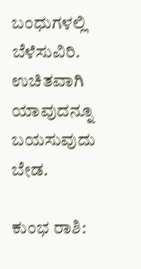ಬಂಧುಗಳಲ್ಲಿ ಬೆಳೆಸುವಿರಿ. ಉಚಿತವಾಗಿ ಯಾವುದನ್ನೂ ಬಯಸುವುದು ಬೇಡ.

ಕುಂಭ ರಾಶಿ: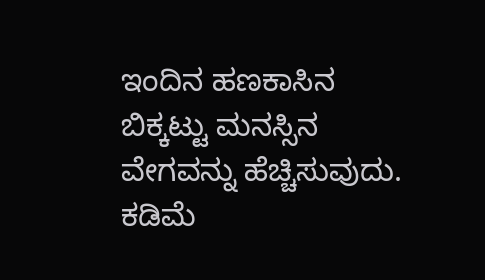ಇಂದಿನ ಹಣಕಾಸಿನ‌ ಬಿಕ್ಕಟ್ಟು ಮನಸ್ಸಿನ ವೇಗವನ್ನು ಹೆಚ್ಚಿಸುವುದು. ಕಡಿಮೆ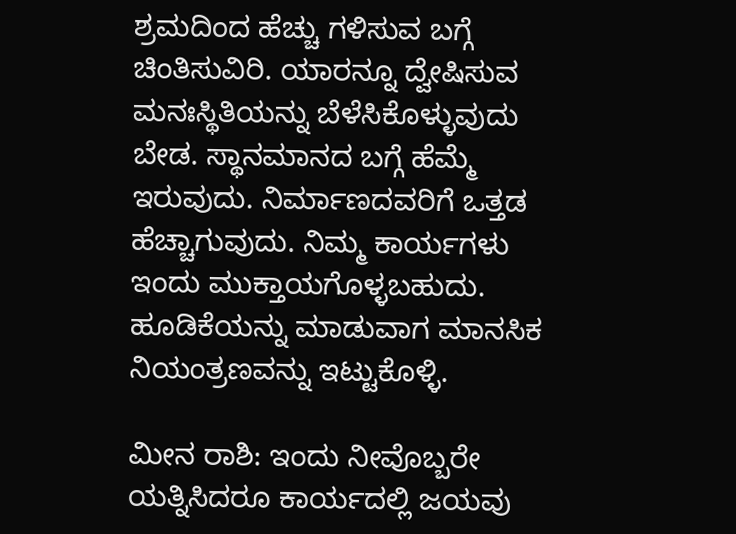ಶ್ರಮದಿಂದ ಹೆಚ್ಚು ಗಳಿಸುವ ಬಗ್ಗೆ ಚಿಂತಿಸುವಿರಿ. ಯಾರನ್ನೂ ದ್ವೇಷಿಸುವ ಮನಃಸ್ಥಿತಿಯನ್ನು ಬೆಳೆಸಿಕೊಳ್ಳುವುದು ಬೇಡ. ಸ್ಥಾನಮಾನದ ಬಗ್ಗೆ ಹೆಮ್ಮೆ ಇರುವುದು. ನಿರ್ಮಾಣದವರಿಗೆ ಒತ್ತಡ ಹೆಚ್ಚಾಗುವುದು. ನಿಮ್ಮ ಕಾರ್ಯಗಳು ಇಂದು ಮುಕ್ತಾಯಗೊಳ್ಳಬಹುದು. ಹೂಡಿಕೆಯನ್ನು ಮಾಡುವಾಗ ಮಾನಸಿಕ ನಿಯಂತ್ರಣವನ್ನು ಇಟ್ಟುಕೊಳ್ಳಿ.

ಮೀನ ರಾಶಿ: ಇಂದು ನೀವೊಬ್ಬರೇ ಯತ್ನಿಸಿದರೂ ಕಾರ್ಯದಲ್ಲಿ ಜಯವು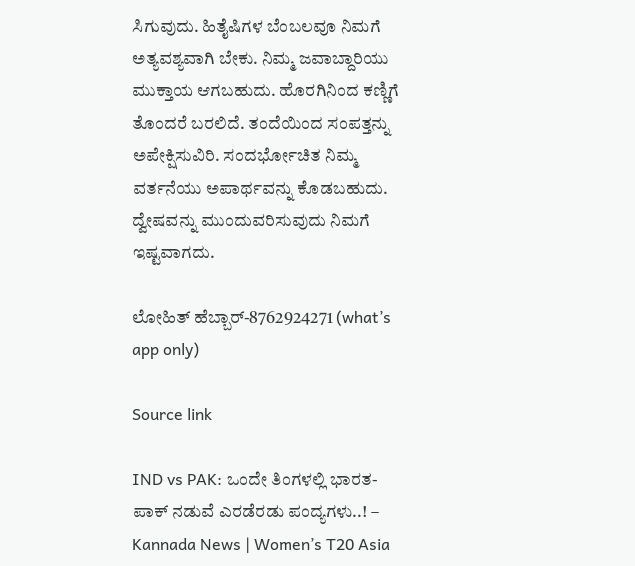ಸಿಗುವುದು. ಹಿತೈಷಿಗಳ ಬೆಂಬಲವೂ ನಿಮಗೆ ಅತ್ಯವಶ್ಯವಾಗಿ ಬೇಕು. ನಿಮ್ಮ ಜವಾಬ್ದಾರಿಯು ಮುಕ್ತಾಯ ಆಗಬಹುದು. ಹೊರಗಿನಿಂದ ಕಣ್ಣಿಗೆ ತೊಂದರೆ ಬರಲಿದೆ. ತಂದೆಯಿಂದ ಸಂಪತ್ತನ್ನು ಅಪೇಕ್ಷಿಸುವಿರಿ. ಸಂದರ್ಭೋಚಿತ ನಿಮ್ಮ ವರ್ತನೆಯು ಅಪಾರ್ಥವನ್ನು ಕೊಡಬಹುದು. ದ್ವೇಷವನ್ನು ಮುಂದುವರಿಸುವುದು ನಿಮಗೆ ಇಷ್ಟವಾಗದು.

ಲೋಹಿತ್ ಹೆಬ್ಬಾರ್-8762924271 (what’s app only)

Source link

IND vs PAK: ಒಂದೇ ತಿಂಗಳಲ್ಲಿ ಭಾರತ- ಪಾಕ್ ನಡುವೆ ಎರಡೆರಡು ಪಂದ್ಯಗಳು..! – Kannada News | Women’s T20 Asia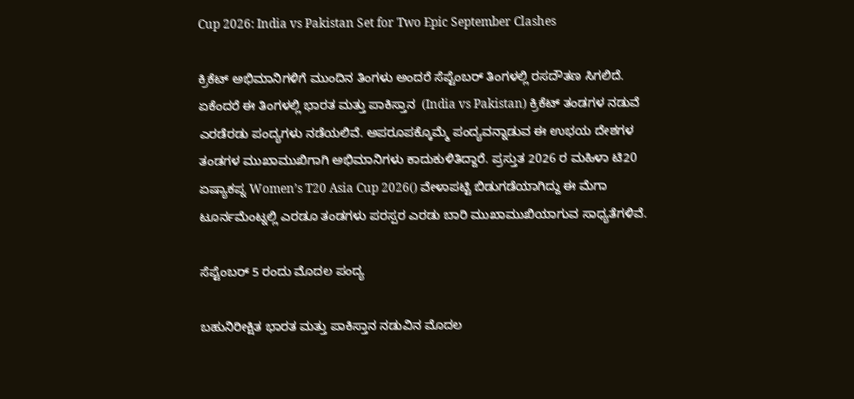Cup 2026: India vs Pakistan Set for Two Epic September Clashes

ಕ್ರಿಕೆಟ್ ಅಭಿಮಾನಿಗಳಿಗೆ ಮುಂದಿನ ತಿಂಗಳು ಅಂದರೆ ಸೆಪ್ಟೆಂಬರ್ ತಿಂಗಳಲ್ಲಿ ರಸದೌತಣ ಸಿಗಲಿದೆ. ಏಕೆಂದರೆ ಈ ತಿಂಗಳಲ್ಲಿ ಭಾರತ ಮತ್ತು ಪಾಕಿಸ್ತಾನ  (India vs Pakistan) ಕ್ರಿಕೆಟ್ ತಂಡಗಳ ನಡುವೆ ಎರಡೆರಡು ಪಂದ್ಯಗಳು ನಡೆಯಲಿವೆ. ಅಪರೂಪಕ್ಕೊಮ್ಮೆ ಪಂದ್ಯವನ್ನಾಡುವ ಈ ಉಭಯ ದೇಶಗಳ ತಂಡಗಳ ಮುಖಾಮುಖಿಗಾಗಿ ಅಭಿಮಾನಿಗಳು ಕಾದುಕುಳಿತಿದ್ದಾರೆ. ಪ್ರಸ್ತುತ 2026 ರ ಮಹಿಳಾ ಟಿ20 ಏಷ್ಯಾಕಪ್ನ Women’s T20 Asia Cup 2026() ವೇಳಾಪಟ್ಟಿ ಬಿಡುಗಡೆಯಾಗಿದ್ದು ಈ ಮೆಗಾ ಟೂರ್ನಮೆಂಟ್ನಲ್ಲಿ ಎರಡೂ ತಂಡಗಳು ಪರಸ್ಪರ ಎರಡು ಬಾರಿ ಮುಖಾಮುಖಿಯಾಗುವ ಸಾಧ್ಯತೆಗಳಿವೆ.

ಸೆಪ್ಟೆಂಬರ್ 5 ರಂದು ಮೊದಲ ಪಂದ್ಯ

ಬಹುನಿರೀಕ್ಷಿತ ಭಾರತ ಮತ್ತು ಪಾಕಿಸ್ತಾನ ನಡುವಿನ ಮೊದಲ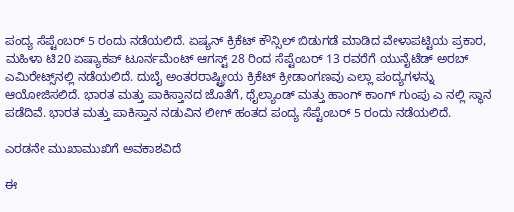ಪಂದ್ಯ ಸೆಪ್ಟೆಂಬರ್ 5 ರಂದು ನಡೆಯಲಿದೆ. ಏಷ್ಯನ್ ಕ್ರಿಕೆಟ್ ಕೌನ್ಸಿಲ್ ಬಿಡುಗಡೆ ಮಾಡಿದ ವೇಳಾಪಟ್ಟಿಯ ಪ್ರಕಾರ, ಮಹಿಳಾ ಟಿ20 ಏಷ್ಯಾಕಪ್ ಟೂರ್ನಮೆಂಟ್ ಆಗಸ್ಟ್ 28 ರಿಂದ ಸೆಪ್ಟೆಂಬರ್ 13 ರವರೆಗೆ ಯುನೈಟೆಡ್ ಅರಬ್ ಎಮಿರೇಟ್ಸ್‌ನಲ್ಲಿ ನಡೆಯಲಿದೆ. ದುಬೈ ಅಂತರರಾಷ್ಟ್ರೀಯ ಕ್ರಿಕೆಟ್ ಕ್ರೀಡಾಂಗಣವು ಎಲ್ಲಾ ಪಂದ್ಯಗಳನ್ನು ಆಯೋಜಿಸಲಿದೆ. ಭಾರತ ಮತ್ತು ಪಾಕಿಸ್ತಾನದ ಜೊತೆಗೆ, ಥೈಲ್ಯಾಂಡ್ ಮತ್ತು ಹಾಂಗ್ ಕಾಂಗ್ ಗುಂಪು ಎ ನಲ್ಲಿ ಸ್ಥಾನ ಪಡೆದಿವೆ. ಭಾರತ ಮತ್ತು ಪಾಕಿಸ್ತಾನ ನಡುವಿನ ಲೀಗ್ ಹಂತದ ಪಂದ್ಯ ಸೆಪ್ಟೆಂಬರ್ 5 ರಂದು ನಡೆಯಲಿದೆ.

ಎರಡನೇ ಮುಖಾಮುಖಿಗೆ ಅವಕಾಶವಿದೆ

ಈ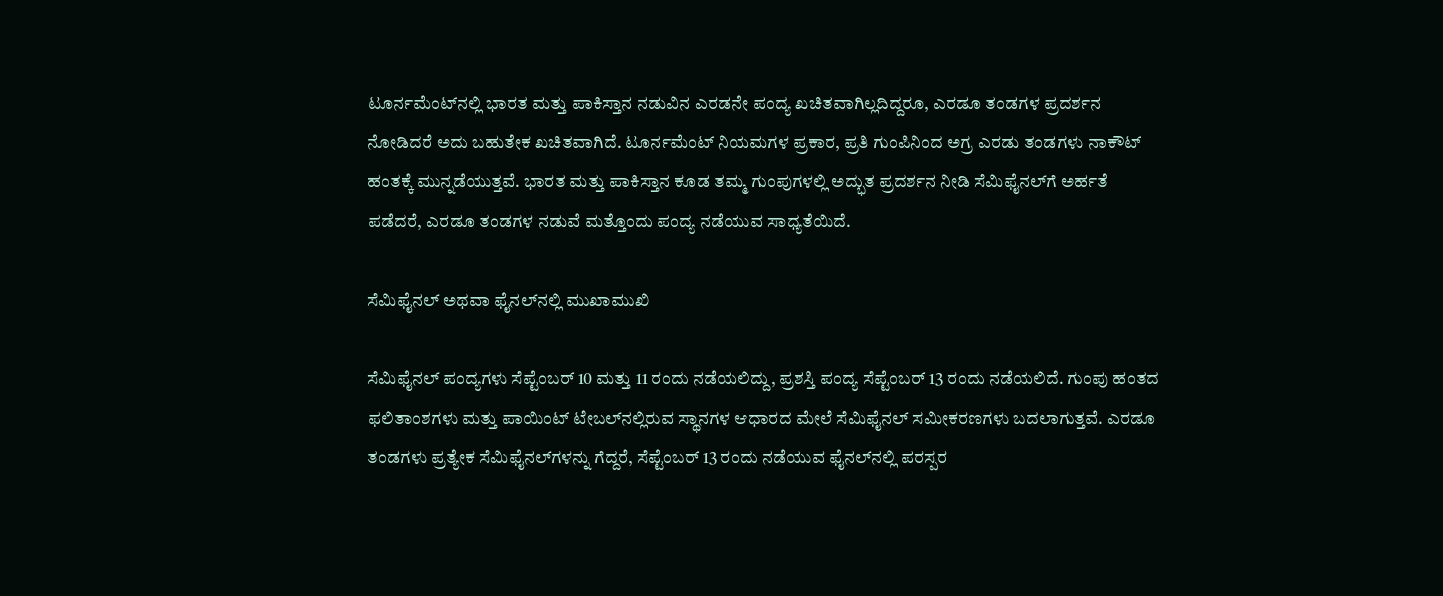ಟೂರ್ನಮೆಂಟ್‌ನಲ್ಲಿ ಭಾರತ ಮತ್ತು ಪಾಕಿಸ್ತಾನ ನಡುವಿನ ಎರಡನೇ ಪಂದ್ಯ ಖಚಿತವಾಗಿಲ್ಲದಿದ್ದರೂ, ಎರಡೂ ತಂಡಗಳ ಪ್ರದರ್ಶನ ನೋಡಿದರೆ ಅದು ಬಹುತೇಕ ಖಚಿತವಾಗಿದೆ. ಟೂರ್ನಮೆಂಟ್ ನಿಯಮಗಳ ಪ್ರಕಾರ, ಪ್ರತಿ ಗುಂಪಿನಿಂದ ಅಗ್ರ ಎರಡು ತಂಡಗಳು ನಾಕೌಟ್ ಹಂತಕ್ಕೆ ಮುನ್ನಡೆಯುತ್ತವೆ. ಭಾರತ ಮತ್ತು ಪಾಕಿಸ್ತಾನ ಕೂಡ ತಮ್ಮ ಗುಂಪುಗಳಲ್ಲಿ ಅದ್ಭುತ ಪ್ರದರ್ಶನ ನೀಡಿ ಸೆಮಿಫೈನಲ್‌ಗೆ ಅರ್ಹತೆ ಪಡೆದರೆ, ಎರಡೂ ತಂಡಗಳ ನಡುವೆ ಮತ್ತೊಂದು ಪಂದ್ಯ ನಡೆಯುವ ಸಾಧ್ಯತೆಯಿದೆ.

ಸೆಮಿಫೈನಲ್ ಅಥವಾ ಫೈನಲ್‌ನಲ್ಲಿ ಮುಖಾಮುಖಿ

ಸೆಮಿಫೈನಲ್ ಪಂದ್ಯಗಳು ಸೆಪ್ಟೆಂಬರ್ 10 ಮತ್ತು 11 ರಂದು ನಡೆಯಲಿದ್ದು, ಪ್ರಶಸ್ತಿ ಪಂದ್ಯ ಸೆಪ್ಟೆಂಬರ್ 13 ರಂದು ನಡೆಯಲಿದೆ. ಗುಂಪು ಹಂತದ ಫಲಿತಾಂಶಗಳು ಮತ್ತು ಪಾಯಿಂಟ್ ಟೇಬಲ್‌ನಲ್ಲಿರುವ ಸ್ಥಾನಗಳ ಆಧಾರದ ಮೇಲೆ ಸೆಮಿಫೈನಲ್ ಸಮೀಕರಣಗಳು ಬದಲಾಗುತ್ತವೆ. ಎರಡೂ ತಂಡಗಳು ಪ್ರತ್ಯೇಕ ಸೆಮಿಫೈನಲ್‌ಗಳನ್ನು ಗೆದ್ದರೆ, ಸೆಪ್ಟೆಂಬರ್ 13 ರಂದು ನಡೆಯುವ ಫೈನಲ್‌ನಲ್ಲಿ ಪರಸ್ಪರ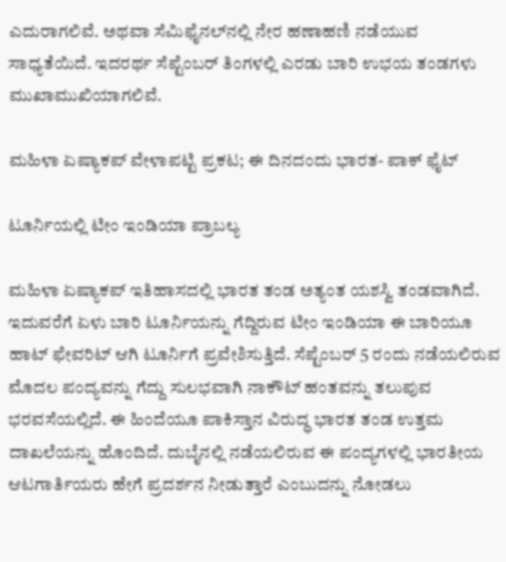ಎದುರಾಗಲಿವೆ. ಅಥವಾ ಸೆಮಿಫೈನಲ್‌ನಲ್ಲಿ ನೇರ ಹಣಾಹಣಿ ನಡೆಯುವ ಸಾಧ್ಯತೆಯಿದೆ. ಇದರರ್ಥ ಸೆಪ್ಟೆಂಬರ್ ತಿಂಗಳಲ್ಲಿ ಎರಡು ಬಾರಿ ಉಭಯ ತಂಡಗಳು ಮುಖಾಮುಖಿಯಾಗಲಿವೆ.

ಮಹಿಳಾ ಏಷ್ಯಾಕಪ್ ವೇಳಾಪಟ್ಟಿ ಪ್ರಕಟ; ಈ ದಿನದಂದು ಭಾರತ- ಪಾಕ್ ಫೈಟ್

ಟೂರ್ನಿಯಲ್ಲಿ ಟೀಂ ಇಂಡಿಯಾ ಪ್ರಾಬಲ್ಯ

ಮಹಿಳಾ ಏಷ್ಯಾಕಪ್ ಇತಿಹಾಸದಲ್ಲಿ ಭಾರತ ತಂಡ ಅತ್ಯಂತ ಯಶಸ್ವಿ ತಂಡವಾಗಿದೆ. ಇದುವರೆಗೆ ಏಳು ಬಾರಿ ಟೂರ್ನಿಯನ್ನು ಗೆದ್ದಿರುವ ಟೀಂ ಇಂಡಿಯಾ ಈ ಬಾರಿಯೂ ಹಾಟ್ ಫೇವರಿಟ್ ಆಗಿ ಟೂರ್ನಿಗೆ ಪ್ರವೇಶಿಸುತ್ತಿದೆ. ಸೆಪ್ಟೆಂಬರ್ 5 ರಂದು ನಡೆಯಲಿರುವ ಮೊದಲ ಪಂದ್ಯವನ್ನು ಗೆದ್ದು ಸುಲಭವಾಗಿ ನಾಕೌಟ್ ಹಂತವನ್ನು ತಲುಪುವ ಭರವಸೆಯಲ್ಲಿದೆ. ಈ ಹಿಂದೆಯೂ ಪಾಕಿಸ್ತಾನ ವಿರುದ್ಧ ಭಾರತ ತಂಡ ಉತ್ತಮ ದಾಖಲೆಯನ್ನು ಹೊಂದಿದೆ. ದುಬೈನಲ್ಲಿ ನಡೆಯಲಿರುವ ಈ ಪಂದ್ಯಗಳಲ್ಲಿ ಭಾರತೀಯ ಆಟಗಾರ್ತಿಯರು ಹೇಗೆ ಪ್ರದರ್ಶನ ನೀಡುತ್ತಾರೆ ಎಂಬುದನ್ನು ನೋಡಲು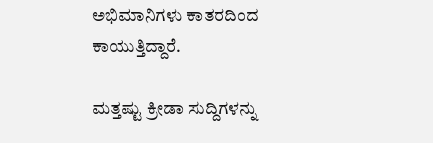ಅಭಿಮಾನಿಗಳು ಕಾತರದಿಂದ ಕಾಯುತ್ತಿದ್ದಾರೆ.

ಮತ್ತಷ್ಟು ಕ್ರೀಡಾ ಸುದ್ದಿಗಳನ್ನು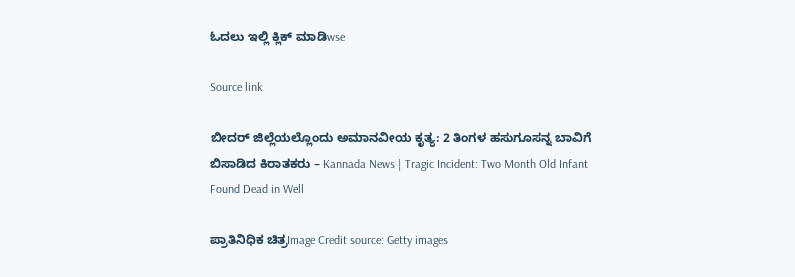ಓದಲು ಇಲ್ಲಿ ಕ್ಲಿಕ್ ಮಾಡಿwse

Source link

ಬೀದರ್‌ ಜಿಲ್ಲೆಯಲ್ಲೊಂದು ಅಮಾನವೀಯ ಕೃತ್ಯ: 2 ತಿಂಗಳ ಹಸುಗೂಸನ್ನ ಬಾವಿಗೆ ಬಿಸಾಡಿದ ಕಿರಾತಕರು – Kannada News | Tragic Incident: Two Month Old Infant Found Dead in Well

ಪ್ರಾತಿನಿಧಿಕ ಚಿತ್ರImage Credit source: Getty images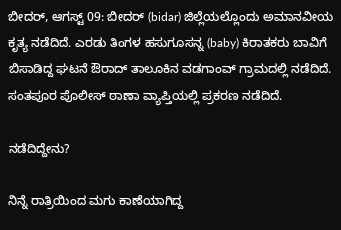ಬೀದರ್‌, ಆಗಸ್ಟ್ 09: ಬೀದರ್‌ (bidar) ಜಿಲ್ಲೆಯಲ್ಲೊಂದು ಅಮಾನವೀಯ ಕೃತ್ಯ ನಡೆದಿದೆ. ಎರಡು ತಿಂಗಳ ಹಸುಗೂಸನ್ನ (baby) ಕಿರಾತಕರು ಬಾವಿಗೆ ಬಿಸಾಡಿದ್ದ ಘಟನೆ ಔರಾದ್ ತಾಲೂಕಿನ ವಡಗಾಂವ್ ಗ್ರಾಮದಲ್ಲಿ ನಡೆದಿದೆ. ಸಂತಪೂರ ಪೊಲೀಸ್ ಠಾಣಾ ವ್ಯಾಪ್ತಿಯಲ್ಲಿ ಪ್ರಕರಣ ನಡೆದಿದೆ.

ನಡೆದಿದ್ದೇನು?

ನಿನ್ನೆ ರಾತ್ರಿಯಿಂದ ಮಗು ಕಾಣೆಯಾಗಿದ್ದ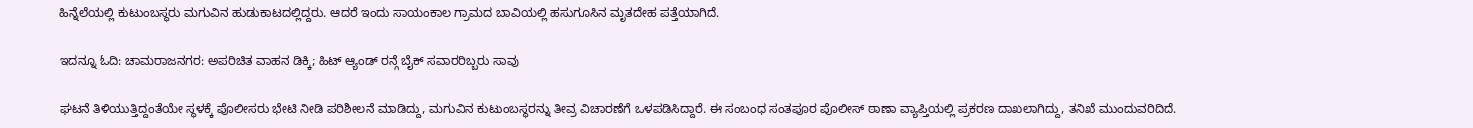ಹಿನ್ನೆಲೆಯಲ್ಲಿ ಕುಟುಂಬಸ್ಥರು ಮಗುವಿನ ಹುಡುಕಾಟದಲ್ಲಿದ್ದರು. ಆದರೆ ಇಂದು ಸಾಯಂಕಾಲ ಗ್ರಾಮದ ಬಾವಿಯಲ್ಲಿ ಹಸುಗೂಸಿನ ಮೃತದೇಹ ಪತ್ತೆಯಾಗಿದೆ.

ಇದನ್ನೂ ಓದಿ: ಚಾಮರಾಜನಗರ: ಅಪರಿಚಿತ ವಾಹನ ಡಿಕ್ಕಿ; ಹಿಟ್ ಆ್ಯಂಡ್ ರನ್ಗೆ ಬೈಕ್ ಸವಾರರಿಬ್ಬರು ಸಾವು

ಘಟನೆ ತಿಳಿಯುತ್ತಿದ್ದಂತೆಯೇ ಸ್ಥಳಕ್ಕೆ ಪೊಲೀಸರು ಭೇಟಿ ನೀಡಿ ಪರಿಶೀಲನೆ ಮಾಡಿದ್ದು, ಮಗುವಿನ ಕುಟುಂಬಸ್ಥರನ್ನು ತೀವ್ರ ವಿಚಾರಣೆಗೆ ಒಳಪಡಿಸಿದ್ದಾರೆ. ಈ ಸಂಬಂಧ ಸಂತಪೂರ ಪೊಲೀಸ್ ಠಾಣಾ ವ್ಯಾಪ್ತಿಯಲ್ಲಿ ಪ್ರಕರಣ ದಾಖಲಾಗಿದ್ದು, ತನಿಖೆ ಮುಂದುವರಿದಿದೆ.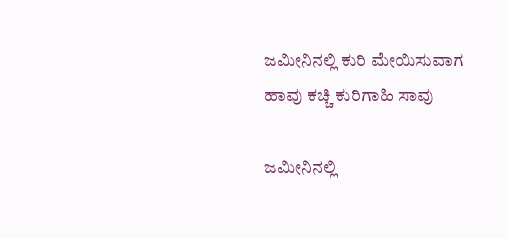ಜಮೀನಿನಲ್ಲಿ ಕುರಿ ಮೇಯಿಸುವಾಗ ಹಾವು ಕಚ್ಚಿ ಕುರಿಗಾಹಿ ಸಾವು

ಜಮೀನಿನಲ್ಲಿ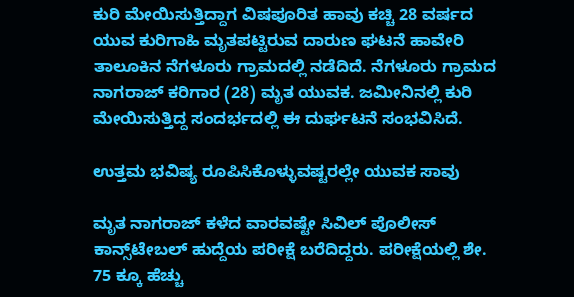ಕುರಿ ಮೇಯಿಸುತ್ತಿದ್ದಾಗ ವಿಷಪೂರಿತ ಹಾವು ಕಚ್ಚಿ 28 ವರ್ಷದ ಯುವ ಕುರಿಗಾಹಿ ಮೃತಪಟ್ಟಿರುವ ದಾರುಣ ಘಟನೆ ಹಾವೇರಿ ತಾಲೂಕಿನ ನೆಗಳೂರು ಗ್ರಾಮದಲ್ಲಿ ನಡೆದಿದೆ. ನೆಗಳೂರು ಗ್ರಾಮದ ನಾಗರಾಜ್ ಕರಿಗಾರ (28) ಮೃತ ಯುವಕ. ಜಮೀನಿನಲ್ಲಿ ಕುರಿ ಮೇಯಿಸುತ್ತಿದ್ದ ಸಂದರ್ಭದಲ್ಲಿ ಈ ದುರ್ಘಟನೆ ಸಂಭವಿಸಿದೆ.

ಉತ್ತಮ ಭವಿಷ್ಯ ರೂಪಿಸಿಕೊಳ್ಳುವಷ್ಟರಲ್ಲೇ ಯುವಕ ಸಾವು

ಮೃತ ನಾಗರಾಜ್ ಕಳೆದ ವಾರವಷ್ಟೇ ಸಿವಿಲ್ ಪೊಲೀಸ್ ಕಾನ್ಸ್‌ಟೇಬಲ್‌ ಹುದ್ದೆಯ ಪರೀಕ್ಷೆ ಬರೆದಿದ್ದರು. ಪರೀಕ್ಷೆಯಲ್ಲಿ ಶೇ. 75 ಕ್ಕೂ ಹೆಚ್ಚು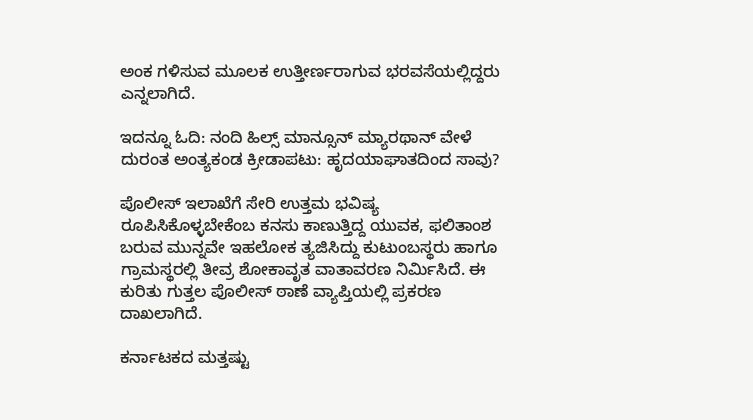ಅಂಕ ಗಳಿಸುವ ಮೂಲಕ ಉತ್ತೀರ್ಣರಾಗುವ ಭರವಸೆಯಲ್ಲಿದ್ದರು ಎನ್ನಲಾಗಿದೆ.

ಇದನ್ನೂ ಓದಿ: ನಂದಿ ಹಿಲ್ಸ್ ಮಾನ್ಸೂನ್ ಮ್ಯಾರಥಾನ್ ವೇಳೆ ದುರಂತ ಅಂತ್ಯಕಂಡ ಕ್ರೀಡಾಪಟು: ಹೃದಯಾಘಾತದಿಂದ ಸಾವು?

ಪೊಲೀಸ್ ಇಲಾಖೆಗೆ ಸೇರಿ ಉತ್ತಮ ಭವಿಷ್ಯ ರೂಪಿಸಿಕೊಳ್ಳಬೇಕೆಂಬ ಕನಸು ಕಾಣುತ್ತಿದ್ದ ಯುವಕ, ಫಲಿತಾಂಶ ಬರುವ ಮುನ್ನವೇ ಇಹಲೋಕ ತ್ಯಜಿಸಿದ್ದು ಕುಟುಂಬಸ್ಥರು ಹಾಗೂ ಗ್ರಾಮಸ್ಥರಲ್ಲಿ ತೀವ್ರ ಶೋಕಾವೃತ ವಾತಾವರಣ ನಿರ್ಮಿಸಿದೆ. ಈ ಕುರಿತು ಗುತ್ತಲ ಪೊಲೀಸ್ ಠಾಣೆ ವ್ಯಾಪ್ತಿಯಲ್ಲಿ ಪ್ರಕರಣ ದಾಖಲಾಗಿದೆ.

ಕರ್ನಾಟಕದ ಮತ್ತಷ್ಟು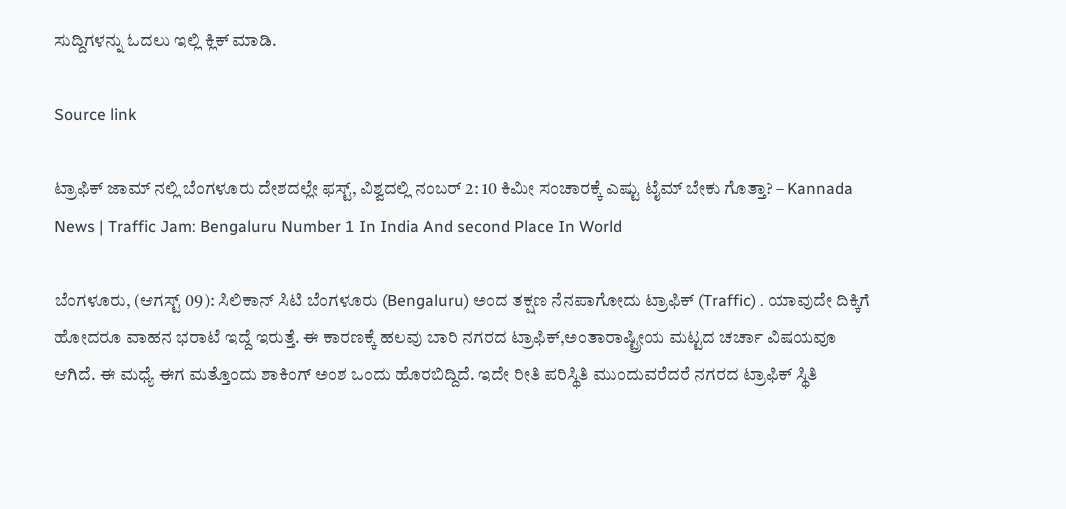ಸುದ್ದಿಗಳನ್ನು ಓದಲು ಇಲ್ಲಿ ಕ್ಲಿಕ್ ಮಾಡಿ.

Source link

ಟ್ರಾಫಿಕ್ ಜಾಮ್ ನಲ್ಲಿ ಬೆಂಗಳೂರು ದೇಶದಲ್ಲೇ ಫಸ್ಟ್, ವಿಶ್ವದಲ್ಲಿ ನಂಬರ್ 2: 10 ಕಿಮೀ ಸಂಚಾರಕ್ಕೆ ಎಷ್ಟು ಟೈಮ್ ಬೇಕು ಗೊತ್ತಾ? – Kannada News | Traffic Jam: Bengaluru Number 1 In India And second Place In World

ಬೆಂಗಳೂರು, (ಆಗಸ್ಟ್ 09): ಸಿಲಿಕಾನ್ ಸಿಟಿ ಬೆಂಗಳೂರು (Bengaluru) ಅಂದ ತಕ್ಷಣ ನೆನಪಾಗೋದು ಟ್ರಾಫಿಕ್ (Traffic) . ಯಾವುದೇ ದಿಕ್ಕಿಗೆ ಹೋದರೂ ವಾಹನ ಭರಾಟೆ ಇದ್ದೆ ಇರುತ್ತೆ. ಈ ಕಾರಣಕ್ಕೆ ಹಲವು ಬಾರಿ ನಗರದ ಟ್ರಾಫಿಕ್,ಅಂತಾರಾಷ್ಟ್ರೀಯ ಮಟ್ಟದ ಚರ್ಚಾ ವಿಷಯವೂ ಆಗಿದೆ. ಈ ಮಧ್ಯೆ ಈಗ ಮತ್ತೊಂದು ಶಾಕಿಂಗ್ ಅಂಶ ಒಂದು ಹೊರಬಿದ್ದಿದೆ. ಇದೇ ರೀತಿ ಪರಿಸ್ಥಿತಿ ಮುಂದುವರೆದರೆ ನಗರದ ಟ್ರಾಫಿಕ್ ಸ್ಥಿತಿ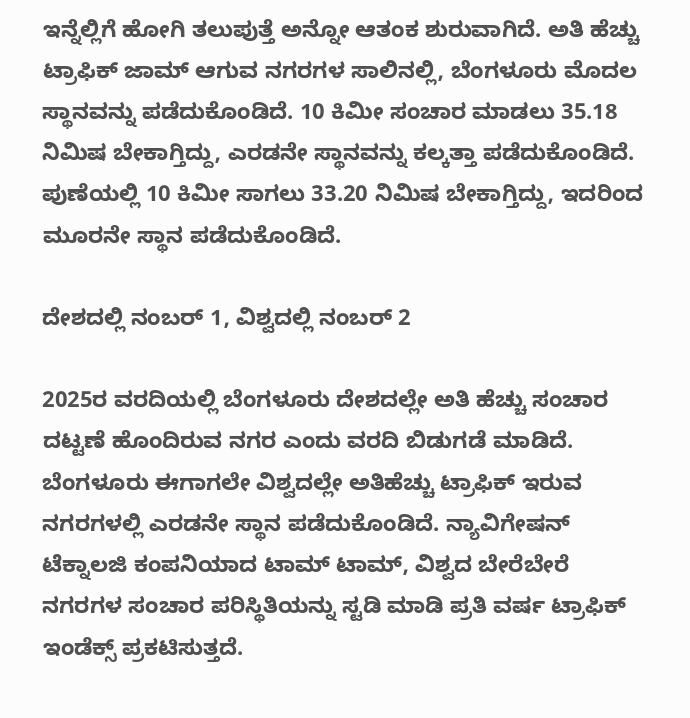ಇನ್ನೆಲ್ಲಿಗೆ ಹೋಗಿ ತಲುಪುತ್ತೆ ಅನ್ನೋ ಆತಂಕ ಶುರುವಾಗಿದೆ. ಅತಿ ಹೆಚ್ಚು ಟ್ರಾಫಿಕ್ ಜಾಮ್ ಆಗುವ ನಗರಗಳ ಸಾಲಿನಲ್ಲಿ, ಬೆಂಗಳೂರು ಮೊದಲ ಸ್ಥಾನವನ್ನು ಪಡೆದುಕೊಂಡಿದೆ. 10 ಕಿಮೀ ಸಂಚಾರ ಮಾಡಲು 35.18 ನಿಮಿಷ ಬೇಕಾಗ್ತಿದ್ದು, ಎರಡನೇ ಸ್ಥಾನವನ್ನು ಕಲ್ಕತ್ತಾ ಪಡೆದುಕೊಂಡಿದೆ. ಪುಣೆಯಲ್ಲಿ 10 ಕಿಮೀ ಸಾಗಲು 33.20 ನಿಮಿಷ ಬೇಕಾಗ್ತಿದ್ದು, ಇದರಿಂದ ಮೂರನೇ ಸ್ಥಾನ ಪಡೆದುಕೊಂಡಿದೆ.

ದೇಶದಲ್ಲಿ ನಂಬರ್ 1, ವಿಶ್ವದಲ್ಲಿ ನಂಬರ್ 2

2025ರ ವರದಿಯಲ್ಲಿ ಬೆಂಗಳೂರು ದೇಶದಲ್ಲೇ ಅತಿ ಹೆಚ್ಚು ಸಂಚಾರ ದಟ್ಟಣೆ ಹೊಂದಿರುವ ನಗರ ಎಂದು ವರದಿ ಬಿಡುಗಡೆ ಮಾಡಿದೆ. ಬೆಂಗಳೂರು ಈಗಾಗಲೇ ವಿಶ್ವದಲ್ಲೇ ಅತಿಹೆಚ್ಚು ಟ್ರಾಫಿಕ್ ಇರುವ ನಗರಗಳಲ್ಲಿ ಎರಡನೇ ಸ್ಥಾನ ಪಡೆದುಕೊಂಡಿದೆ. ನ್ಯಾವಿಗೇಷನ್‌ ಟೆಕ್ನಾಲಜಿ ಕಂಪನಿಯಾದ ಟಾಮ್‌ ಟಾಮ್, ವಿಶ್ವದ ಬೇರೆಬೇರೆ ನಗರಗಳ ಸಂಚಾರ ಪರಿಸ್ಥಿತಿಯನ್ನು ಸ್ಟಡಿ ಮಾಡಿ ಪ್ರತಿ ವರ್ಷ ಟ್ರಾಫಿಕ್ ಇಂಡೆಕ್ಸ್ ಪ್ರಕಟಿಸುತ್ತದೆ.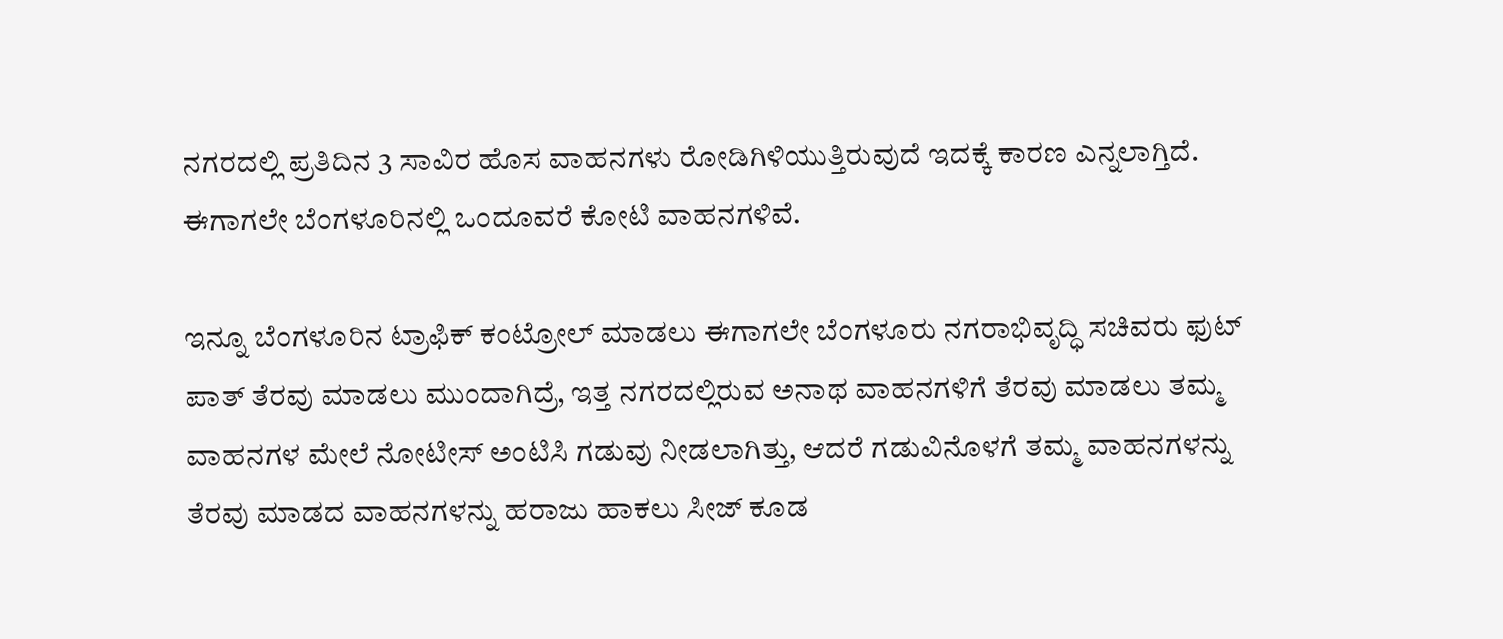ನಗರದಲ್ಲಿ ಪ್ರತಿದಿನ 3 ಸಾವಿರ ಹೊಸ ವಾಹನಗಳು ರೋಡಿಗಿಳಿಯುತ್ತಿರುವುದೆ ಇದಕ್ಕೆ ಕಾರಣ ಎನ್ನಲಾಗ್ತಿದೆ. ಈಗಾಗಲೇ ಬೆಂಗಳೂರಿನಲ್ಲಿ ಒಂದೂವರೆ ಕೋಟಿ ವಾಹನಗಳಿವೆ.

ಇನ್ನೂ ಬೆಂಗಳೂರಿನ ಟ್ರಾಫಿಕ್ ಕಂಟ್ರೋಲ್ ಮಾಡಲು ಈಗಾಗಲೇ ಬೆಂಗಳೂರು ನಗರಾಭಿವೃದ್ಧಿ ಸಚಿವರು ಫುಟ್ ಪಾತ್ ತೆರವು ಮಾಡಲು ಮುಂದಾಗಿದ್ರೆ, ಇತ್ತ ನಗರದಲ್ಲಿರುವ ಅನಾಥ ವಾಹನಗಳಿಗೆ ತೆರವು ಮಾಡಲು ತಮ್ಮ ವಾಹನಗಳ ಮೇಲೆ ನೋಟೀಸ್ ಅಂಟಿಸಿ ಗಡುವು ನೀಡಲಾಗಿತ್ತು, ಆದರೆ ಗಡುವಿನೊಳಗೆ ತಮ್ಮ ವಾಹನಗಳನ್ನು ತೆರವು ಮಾಡದ ವಾಹನಗಳನ್ನು ಹರಾಜು ಹಾಕಲು ಸೀಜ್ ಕೂಡ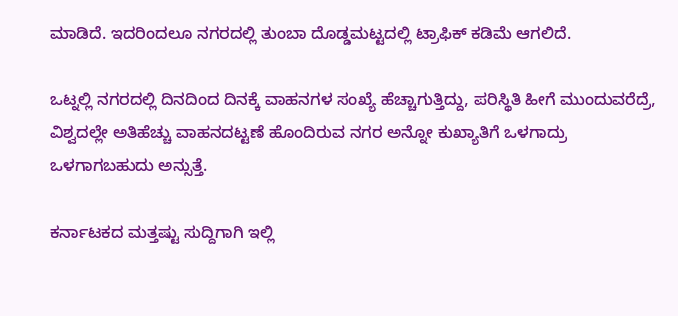ಮಾಡಿದೆ. ಇದರಿಂದಲೂ ನಗರದಲ್ಲಿ ತುಂಬಾ ದೊಡ್ಡಮಟ್ಟದಲ್ಲಿ ಟ್ರಾಫಿಕ್ ಕಡಿಮೆ ಆಗಲಿದೆ.

ಒಟ್ನಲ್ಲಿ ನಗರದಲ್ಲಿ ದಿನದಿಂದ ದಿನಕ್ಕೆ ವಾಹನಗಳ ಸಂಖ್ಯೆ ಹೆಚ್ಚಾಗುತ್ತಿದ್ದು, ಪರಿಸ್ಥಿತಿ ಹೀಗೆ ಮುಂದುವರೆದ್ರೆ, ವಿಶ್ವದಲ್ಲೇ ಅತಿಹೆಚ್ಚು ವಾಹನದಟ್ಟಣೆ ಹೊಂದಿರುವ ನಗರ ಅನ್ನೋ ಕುಖ್ಯಾತಿಗೆ ಒಳಗಾದ್ರು ಒಳಗಾಗಬಹುದು ಅನ್ಸುತ್ತೆ.

ಕರ್ನಾಟಕದ ಮತ್ತಷ್ಟು ಸುದ್ದಿಗಾಗಿ ಇಲ್ಲಿ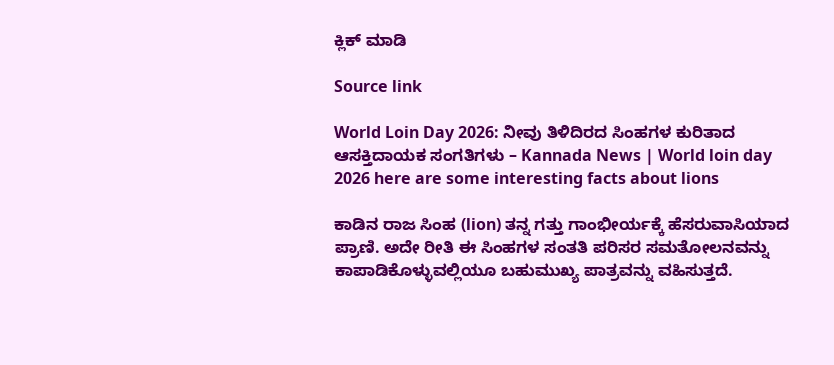ಕ್ಲಿಕ್ ಮಾಡಿ

Source link

World Loin Day 2026: ನೀವು ತಿಳಿದಿರದ ಸಿಂಹಗಳ ಕುರಿತಾದ ಆಸಕ್ತಿದಾಯಕ ಸಂಗತಿಗಳು – Kannada News | World loin day 2026 here are some interesting facts about lions

ಕಾಡಿನ ರಾಜ ಸಿಂಹ (lion) ತನ್ನ ಗತ್ತು ಗಾಂಭೀರ್ಯಕ್ಕೆ ಹೆಸರುವಾಸಿಯಾದ ಪ್ರಾಣಿ. ಅದೇ ರೀತಿ ಈ ಸಿಂಹಗಳ ಸಂತತಿ ಪರಿಸರ ಸಮತೋಲನವನ್ನು ಕಾಪಾಡಿಕೊಳ್ಳುವಲ್ಲಿಯೂ ಬಹುಮುಖ್ಯ ಪಾತ್ರವನ್ನು ವಹಿಸುತ್ತದೆ.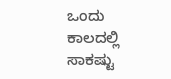ಒಂದು ಕಾಲದಲ್ಲಿ ಸಾಕಷ್ಟು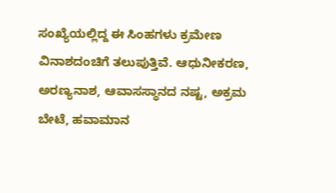ಸಂಖ್ಯೆಯಲ್ಲಿದ್ದ ಈ ಸಿಂಹಗಳು ಕ್ರಮೇಣ ವಿನಾಶದಂಚಿಗೆ ತಲುಪುತ್ತಿವೆ. ಆಧುನೀಕರಣ, ಅರಣ್ಯನಾಶ, ಆವಾಸಸ್ಥಾನದ ನಷ್ಟ, ಅಕ್ರಮ ಬೇಟೆ, ಹವಾಮಾನ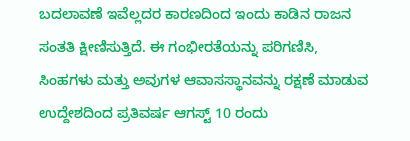ಬದಲಾವಣೆ ಇವೆಲ್ಲದರ ಕಾರಣದಿಂದ ಇಂದು ಕಾಡಿನ ರಾಜನ ಸಂತತಿ ಕ್ಷೀಣಿಸುತ್ತಿದೆ. ಈ ಗಂಭೀರತೆಯನ್ನು ಪರಿಗಣಿಸಿ, ಸಿಂಹಗಳು ಮತ್ತು ಅವುಗಳ ಆವಾಸಸ್ಥಾನವನ್ನು ರಕ್ಷಣೆ ಮಾಡುವ ಉದ್ದೇಶದಿಂದ ಪ್ರತಿವರ್ಷ ಆಗಸ್ಟ್‌ 10 ರಂದು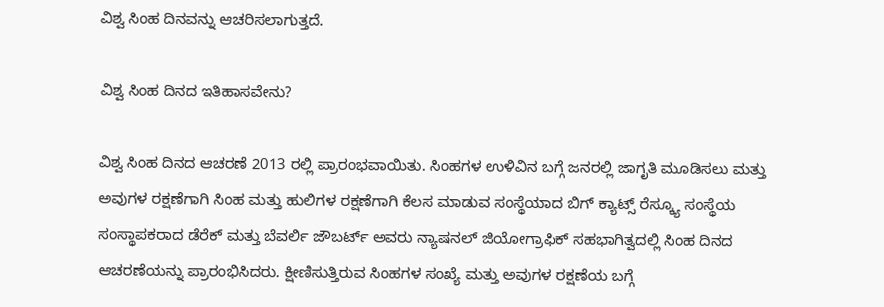ವಿಶ್ವ ಸಿಂಹ ದಿನವನ್ನು ಆಚರಿಸಲಾಗುತ್ತದೆ.

ವಿಶ್ವ ಸಿಂಹ ದಿನದ ಇತಿಹಾಸವೇನು?

ವಿಶ್ವ ಸಿಂಹ ದಿನದ ಆಚರಣೆ 2013 ರಲ್ಲಿ ಪ್ರಾರಂಭವಾಯಿತು. ಸಿಂಹಗಳ ಉಳಿವಿನ ಬಗ್ಗೆ ಜನರಲ್ಲಿ ಜಾಗೃತಿ ಮೂಡಿಸಲು ಮತ್ತು ಅವುಗಳ ರಕ್ಷಣೆಗಾಗಿ ಸಿಂಹ ಮತ್ತು ಹುಲಿಗಳ ರಕ್ಷಣೆಗಾಗಿ ಕೆಲಸ ಮಾಡುವ ಸಂಸ್ಥೆಯಾದ ಬಿಗ್‌ ಕ್ಯಾಟ್ಸ್‌ ರೆಸ್ಕ್ಯೂ ಸಂಸ್ಥೆಯ ಸಂಸ್ಥಾಪಕರಾದ ಡೆರೆಕ್‌ ಮತ್ತು ಬೆವರ್ಲಿ ಜೌಬರ್ಟ್‌ ಅವರು ನ್ಯಾಷನಲ್‌ ಜಿಯೋಗ್ರಾಫಿಕ್‌ ಸಹಭಾಗಿತ್ವದಲ್ಲಿ ಸಿಂಹ ದಿನದ ಆಚರಣೆಯನ್ನು ಪ್ರಾರಂಭಿಸಿದರು. ಕ್ಷೀಣಿಸುತ್ತಿರುವ ಸಿಂಹಗಳ ಸಂಖ್ಯೆ ಮತ್ತು ಅವುಗಳ ರಕ್ಷಣೆಯ ಬಗ್ಗೆ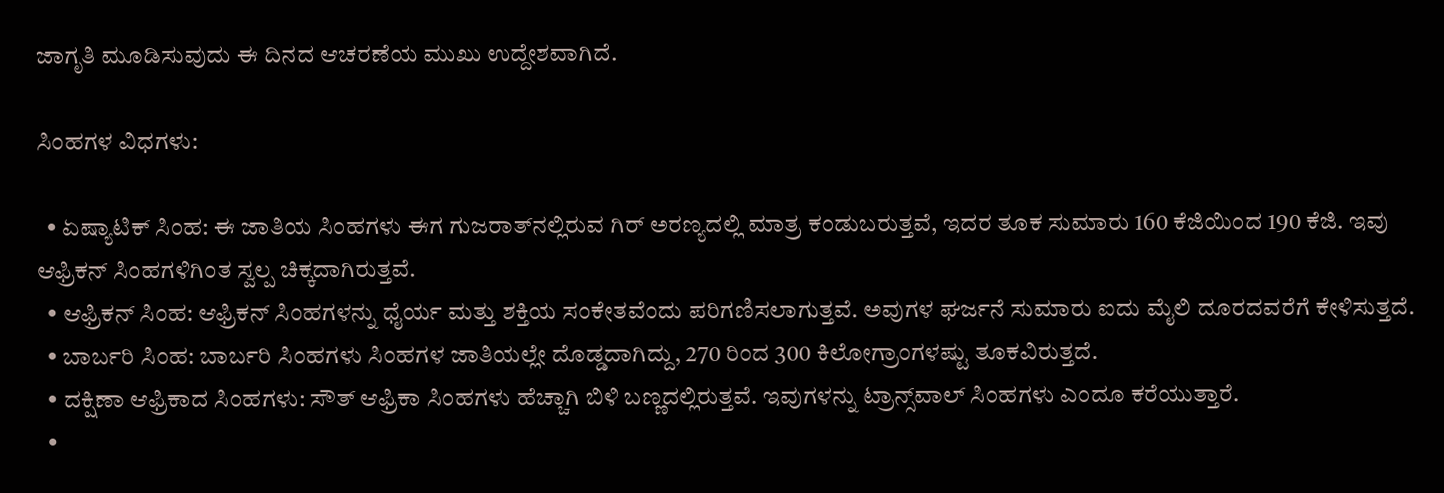ಜಾಗೃತಿ ಮೂಡಿಸುವುದು ಈ ದಿನದ ಆಚರಣೆಯ ಮುಖು ಉದ್ದೇಶವಾಗಿದೆ.

ಸಿಂಹಗಳ ವಿಧಗಳು:

  • ಏಷ್ಯಾಟಿಕ್‌ ಸಿಂಹ: ಈ ಜಾತಿಯ ಸಿಂಹಗಳು ಈಗ ಗುಜರಾತ್‌ನಲ್ಲಿರುವ ಗಿರ್‌ ಅರಣ್ಯದಲ್ಲಿ ಮಾತ್ರ ಕಂಡುಬರುತ್ತವೆ, ಇದರ ತೂಕ ಸುಮಾರು 160 ಕೆಜಿಯಿಂದ 190 ಕೆಜಿ. ಇವು ಆಫ್ರಿಕನ್‌ ಸಿಂಹಗಳಿಗಿಂತ ಸ್ವಲ್ಪ ಚಿಕ್ಕದಾಗಿರುತ್ತವೆ.
  • ಆಫ್ರಿಕನ್‌ ಸಿಂಹ: ಆಫ್ರಿಕನ್‌ ಸಿಂಹಗಳನ್ನು ಧೈರ್ಯ ಮತ್ತು ಶಕ್ತಿಯ ಸಂಕೇತವೆಂದು ಪರಿಗಣಿಸಲಾಗುತ್ತವೆ. ಅವುಗಳ ಘರ್ಜನೆ ಸುಮಾರು ಐದು ಮೈಲಿ ದೂರದವರೆಗೆ ಕೇಳಿಸುತ್ತದೆ.
  • ಬಾರ್ಬರಿ ಸಿಂಹ: ಬಾರ್ಬರಿ ಸಿಂಹಗಳು ಸಿಂಹಗಳ ಜಾತಿಯಲ್ಲೇ ದೊಡ್ಡದಾಗಿದ್ದು, 270 ರಿಂದ 300 ಕಿಲೋಗ್ರಾಂಗಳಷ್ಟು ತೂಕವಿರುತ್ತದೆ.
  • ದಕ್ಷಿಣಾ ಆಫ್ರಿಕಾದ ಸಿಂಹಗಳು: ಸೌತ್ ಆಫ್ರಿಕಾ ಸಿಂಹಗಳು ಹೆಚ್ಚಾಗಿ ಬಿಳಿ ಬಣ್ಣದಲ್ಲಿರುತ್ತವೆ. ಇವುಗಳನ್ನು ಟ್ರಾನ್ಸ್‌ವಾಲ್‌ ಸಿಂಹಗಳು ಎಂದೂ ಕರೆಯುತ್ತಾರೆ.
  •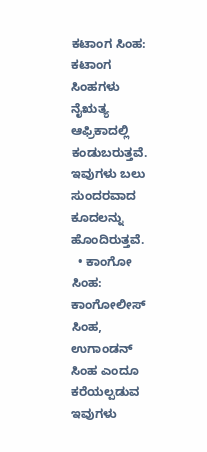ಕಟಾಂಗ ಸಿಂಹ: ಕಟಾಂಗ ಸಿಂಹಗಳು ನೈಋತ್ಯ ಆಫ್ರಿಕಾದಲ್ಲಿ ಕಂಡುಬರುತ್ತವೆ. ಇವುಗಳು ಬಲು ಸುಂದರವಾದ ಕೂದಲನ್ನು ಹೊಂದಿರುತ್ತವೆ.
  • ಕಾಂಗೋ ಸಿಂಹ: ಕಾಂಗೋಲೀಸ್‌ ಸಿಂಹ, ಉಗಾಂಡನ್‌ ಸಿಂಹ ಎಂದೂ ಕರೆಯಲ್ಪಡುವ ಇವುಗಳು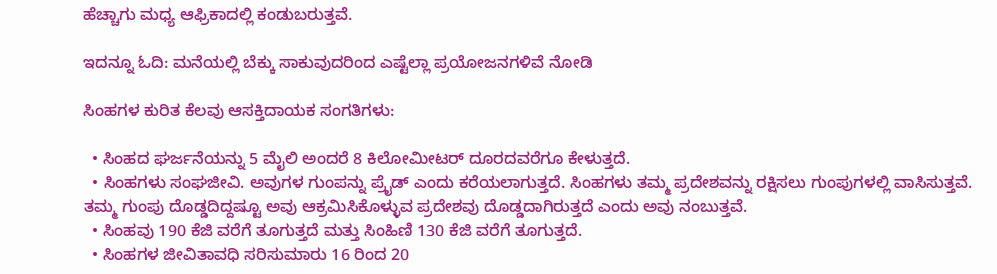ಹೆಚ್ಚಾಗು ಮಧ್ಯ ಆಫ್ರಿಕಾದಲ್ಲಿ ಕಂಡುಬರುತ್ತವೆ.

ಇದನ್ನೂ ಓದಿ: ಮನೆಯಲ್ಲಿ ಬೆಕ್ಕು ಸಾಕುವುದರಿಂದ ಎಷ್ಟೆಲ್ಲಾ ಪ್ರಯೋಜನಗಳಿವೆ ನೋಡಿ

ಸಿಂಹಗಳ ಕುರಿತ ಕೆಲವು ಆಸಕ್ತಿದಾಯಕ ಸಂಗತಿಗಳು:

  • ಸಿಂಹದ ಘರ್ಜನೆಯನ್ನು 5 ಮೈಲಿ ಅಂದರೆ 8 ಕಿಲೋಮೀಟರ್ ದೂರದವರೆಗೂ ಕೇಳುತ್ತದೆ.
  • ಸಿಂಹಗಳು ಸಂಘಜೀವಿ. ಅವುಗಳ ಗುಂಪನ್ನು ಪ್ರೈಡ್‌ ಎಂದು ಕರೆಯಲಾಗುತ್ತದೆ. ಸಿಂಹಗಳು ತಮ್ಮ ಪ್ರದೇಶವನ್ನು ರಕ್ಷಿಸಲು ಗುಂಪುಗಳಲ್ಲಿ ವಾಸಿಸುತ್ತವೆ. ತಮ್ಮ ಗುಂಪು ದೊಡ್ಡದಿದ್ದಷ್ಟೂ ಅವು ಆಕ್ರಮಿಸಿಕೊಳ್ಳುವ ಪ್ರದೇಶವು ದೊಡ್ಡದಾಗಿರುತ್ತದೆ ಎಂದು ಅವು ನಂಬುತ್ತವೆ.
  • ಸಿಂಹವು 190 ಕೆಜಿ ವರೆಗೆ ತೂಗುತ್ತದೆ ಮತ್ತು ಸಿಂಹಿಣಿ 130 ಕೆಜಿ ವರೆಗೆ ತೂಗುತ್ತದೆ.
  • ಸಿಂಹಗಳ ಜೀವಿತಾವಧಿ ಸರಿಸುಮಾರು 16 ರಿಂದ 20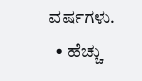ವರ್ಷಗಳು.
  • ಹೆಚ್ಚು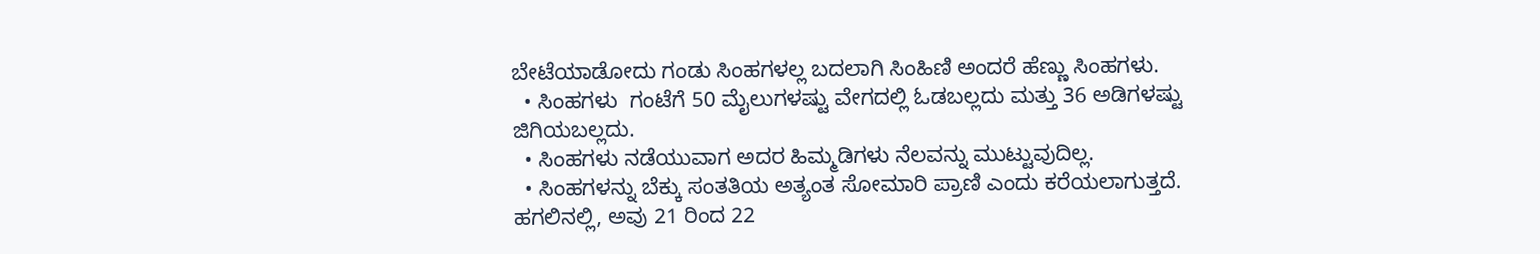ಬೇಟೆಯಾಡೋದು ಗಂಡು ಸಿಂಹಗಳಲ್ಲ ಬದಲಾಗಿ ಸಿಂಹಿಣಿ ಅಂದರೆ ಹೆಣ್ಣು ಸಿಂಹಗಳು.
  • ಸಿಂಹಗಳು  ಗಂಟೆಗೆ 50 ಮೈಲುಗಳಷ್ಟು ವೇಗದಲ್ಲಿ ಓಡಬಲ್ಲದು ಮತ್ತು 36 ಅಡಿಗಳಷ್ಟು ಜಿಗಿಯಬಲ್ಲದು.
  • ಸಿಂಹಗಳು ನಡೆಯುವಾಗ ಅದರ ಹಿಮ್ಮಡಿಗಳು ನೆಲವನ್ನು ಮುಟ್ಟುವುದಿಲ್ಲ.
  • ಸಿಂಹಗಳನ್ನು ಬೆಕ್ಕು ಸಂತತಿಯ ಅತ್ಯಂತ ಸೋಮಾರಿ ಪ್ರಾಣಿ ಎಂದು ಕರೆಯಲಾಗುತ್ತದೆ. ಹಗಲಿನಲ್ಲಿ, ಅವು 21 ರಿಂದ 22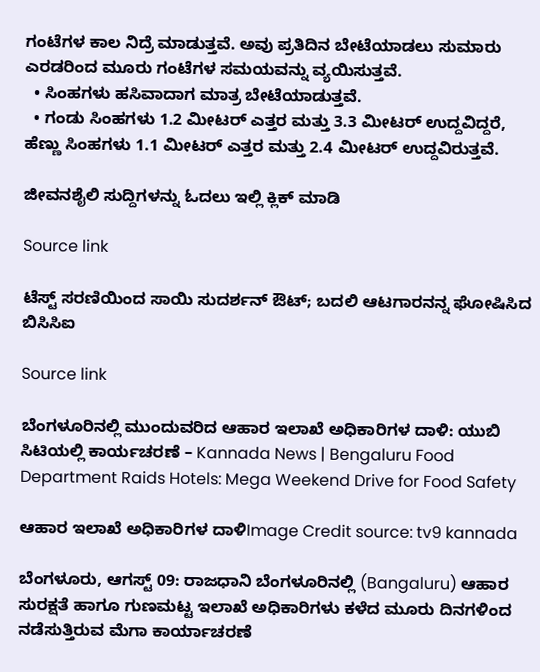ಗಂಟೆಗಳ ಕಾಲ ನಿದ್ರೆ ಮಾಡುತ್ತವೆ. ಅವು ಪ್ರತಿದಿನ ಬೇಟೆಯಾಡಲು ಸುಮಾರು ಎರಡರಿಂದ ಮೂರು ಗಂಟೆಗಳ ಸಮಯವನ್ನು ವ್ಯಯಿಸುತ್ತವೆ.
  • ಸಿಂಹಗಳು ಹಸಿವಾದಾಗ ಮಾತ್ರ ಬೇಟೆಯಾಡುತ್ತವೆ.
  • ಗಂಡು ಸಿಂಹಗಳು 1.2 ಮೀಟರ್ ಎತ್ತರ ಮತ್ತು 3.3 ಮೀಟರ್ ಉದ್ದವಿದ್ದರೆ, ಹೆಣ್ಣು ಸಿಂಹಗಳು 1.1 ಮೀಟರ್ ಎತ್ತರ ಮತ್ತು 2.4 ಮೀಟರ್ ಉದ್ದವಿರುತ್ತವೆ.

ಜೀವನಶೈಲಿ ಸುದ್ದಿಗಳನ್ನು ಓದಲು ಇಲ್ಲಿ ಕ್ಲಿಕ್ ಮಾಡಿ

Source link

ಟೆಸ್ಟ್ ಸರಣಿಯಿಂದ ಸಾಯಿ ಸುದರ್ಶನ್ ಔಟ್; ಬದಲಿ ಆಟಗಾರನನ್ನ ಘೋಷಿಸಿದ ಬಿಸಿಸಿಐ

Source link

ಬೆಂಗಳೂರಿನಲ್ಲಿ ಮುಂದುವರಿದ ಆಹಾರ ಇಲಾಖೆ ಅಧಿಕಾರಿಗಳ ದಾಳಿ: ಯುಬಿ ಸಿಟಿಯಲ್ಲಿ ಕಾರ್ಯಚರಣೆ – Kannada News | Bengaluru Food Department Raids Hotels: Mega Weekend Drive for Food Safety

ಆಹಾರ ಇಲಾಖೆ ಅಧಿಕಾರಿಗಳ ದಾಳಿImage Credit source: tv9 kannada

ಬೆಂಗಳೂರು, ಆಗಸ್ಟ್ 09: ರಾಜಧಾನಿ ಬೆಂಗಳೂರಿನಲ್ಲಿ (Bangaluru) ಆಹಾರ ಸುರಕ್ಷತೆ ಹಾಗೂ ಗುಣಮಟ್ಟ ಇಲಾಖೆ ಅಧಿಕಾರಿಗಳು ಕಳೆದ ಮೂರು ದಿನಗಳಿಂದ ನಡೆಸುತ್ತಿರುವ ಮೆಗಾ ಕಾರ್ಯಾಚರಣೆ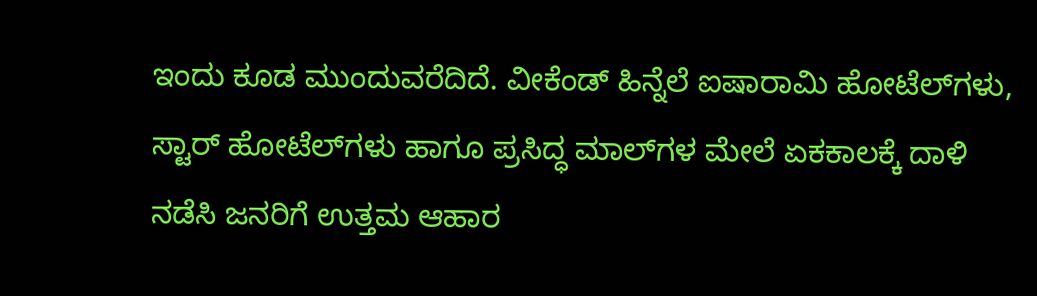ಇಂದು ಕೂಡ ಮುಂದುವರೆದಿದೆ. ವೀಕೆಂಡ್ ಹಿನ್ನೆಲೆ ಐಷಾರಾಮಿ ಹೋಟೆಲ್‌ಗಳು, ಸ್ಟಾರ್ ಹೋಟೆಲ್‌ಗಳು ಹಾಗೂ ಪ್ರಸಿದ್ಧ ಮಾಲ್‌ಗಳ ಮೇಲೆ ಏಕಕಾಲಕ್ಕೆ ದಾಳಿ ನಡೆಸಿ ಜನರಿಗೆ ಉತ್ತಮ ಆಹಾರ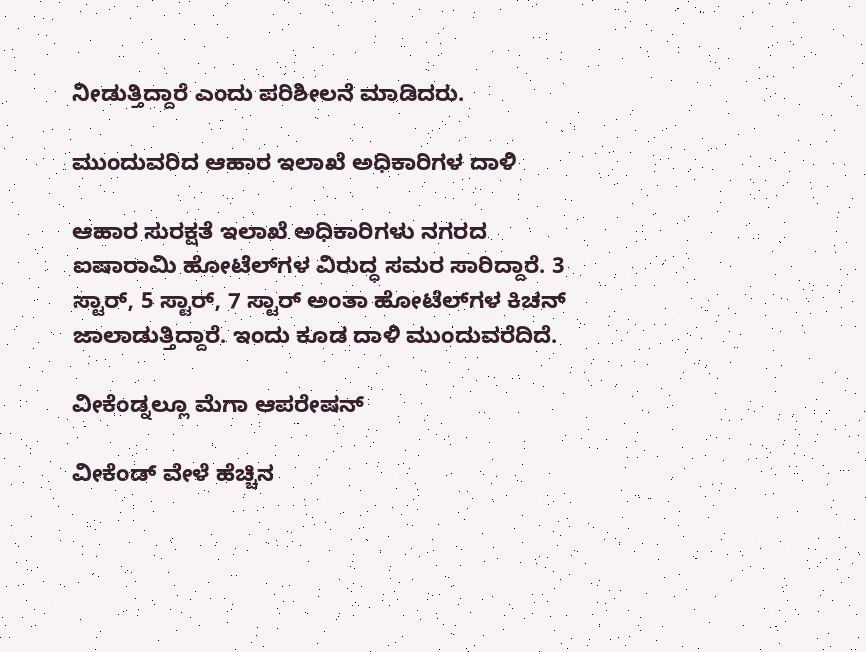ನೀಡುತ್ತಿದ್ದಾರೆ ಎಂದು ಪರಿಶೀಲನೆ ಮಾಡಿದರು.

ಮುಂದುವರಿದ ಆಹಾರ ಇಲಾಖೆ ಅಧಿಕಾರಿಗಳ ದಾಳಿ

ಆಹಾರ ಸುರಕ್ಷತೆ ಇಲಾಖೆ ಅಧಿಕಾರಿಗಳು ನಗರದ ಐಷಾರಾಮಿ ಹೋಟೆಲ್‌ಗಳ ವಿರುದ್ಧ ಸಮರ ಸಾರಿದ್ದಾರೆ. 3 ಸ್ಟಾರ್‌, 5 ಸ್ಟಾರ್‌, 7 ಸ್ಟಾರ್ ಅಂತಾ ಹೋಟೆಲ್‌ಗಳ ಕಿಚನ್ ಜಾಲಾಡುತ್ತಿದ್ದಾರೆ. ಇಂದು ಕೂಡ ದಾಳಿ ಮುಂದುವರೆದಿದೆ.

ವೀಕೆಂಡ್ನಲ್ಲೂ ಮೆಗಾ ಆಪರೇಷನ್

ವೀಕೆಂಡ್ ವೇಳೆ ಹೆಚ್ಚಿನ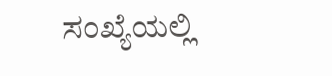ಸಂಖ್ಯೆಯಲ್ಲಿ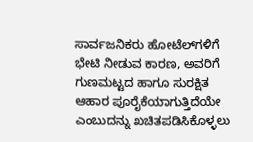ಸಾರ್ವಜನಿಕರು ಹೋಟೆಲ್‌ಗಳಿಗೆ ಭೇಟಿ ನೀಡುವ ಕಾರಣ, ಅವರಿಗೆ ಗುಣಮಟ್ಟದ ಹಾಗೂ ಸುರಕ್ಷಿತ ಆಹಾರ ಪೂರೈಕೆಯಾಗುತ್ತಿದೆಯೇ ಎಂಬುದನ್ನು ಖಚಿತಪಡಿಸಿಕೊಳ್ಳಲು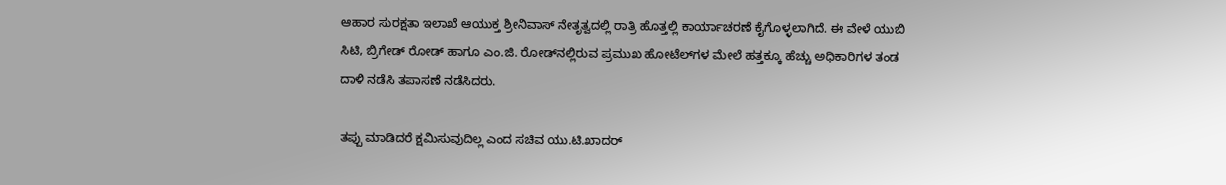ಆಹಾರ ಸುರಕ್ಷತಾ ಇಲಾಖೆ ಆಯುಕ್ತ ಶ್ರೀನಿವಾಸ್ ನೇತೃತ್ವದಲ್ಲಿ ರಾತ್ರಿ ಹೊತ್ತಲ್ಲಿ ಕಾರ್ಯಾಚರಣೆ ಕೈಗೊಳ್ಳಲಾಗಿದೆ. ಈ ವೇಳೆ ಯುಬಿ ಸಿಟಿ, ಬ್ರಿಗೇಡ್ ರೋಡ್ ಹಾಗೂ ಎಂ.ಜಿ. ರೋಡ್‌ನಲ್ಲಿರುವ ಪ್ರಮುಖ ಹೋಟೆಲ್‌ಗಳ ಮೇಲೆ ಹತ್ತಕ್ಕೂ ಹೆಚ್ಚು ಅಧಿಕಾರಿಗಳ ತಂಡ ದಾಳಿ ನಡೆಸಿ ತಪಾಸಣೆ ನಡೆಸಿದರು.

ತಪ್ಪು ಮಾಡಿದರೆ ಕ್ಷಮಿಸುವುದಿಲ್ಲ ಎಂದ ಸಚಿವ ಯು.ಟಿ.ಖಾದರ್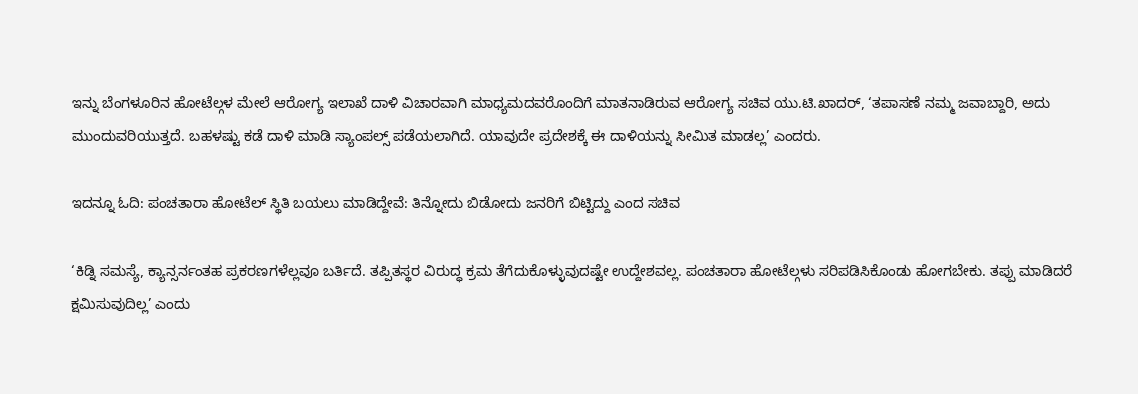ಇನ್ನು ಬೆಂಗಳೂರಿನ ಹೋಟೆಲ್ಗಳ ಮೇಲೆ ಆರೋಗ್ಯ ಇಲಾಖೆ ದಾಳಿ ವಿಚಾರವಾಗಿ ಮಾಧ್ಯಮದವರೊಂದಿಗೆ ಮಾತನಾಡಿರುವ ಆರೋಗ್ಯ ಸಚಿವ ಯು.ಟಿ.ಖಾದರ್, ‘ತಪಾಸಣೆ ನಮ್ಮ ಜವಾಬ್ದಾರಿ, ಅದು ಮುಂದುವರಿಯುತ್ತದೆ. ಬಹಳಷ್ಟು ಕಡೆ ದಾಳಿ ಮಾಡಿ ಸ್ಯಾಂಪಲ್ಸ್ ಪಡೆಯಲಾಗಿದೆ. ಯಾವುದೇ ಪ್ರದೇಶಕ್ಕೆ ಈ ದಾಳಿಯನ್ನು ಸೀಮಿತ ಮಾಡಲ್ಲ’ ಎಂದರು.

ಇದನ್ನೂ ಓದಿ: ಪಂಚತಾರಾ ಹೋಟೆಲ್ ಸ್ಥಿತಿ ಬಯಲು ಮಾಡಿದ್ದೇವೆ: ತಿನ್ನೋದು ಬಿಡೋದು ಜನರಿಗೆ ಬಿಟ್ಟಿದ್ದು ಎಂದ ಸಚಿವ

‘ಕಿಡ್ನಿ ಸಮಸ್ಯೆ, ಕ್ಯಾನ್ಸರ್ನಂತಹ ಪ್ರಕರಣಗಳೆಲ್ಲವೂ ಬರ್ತಿದೆ. ತಪ್ಪಿತಸ್ಥರ ವಿರುದ್ಧ ಕ್ರಮ ತೆಗೆದುಕೊಳ್ಳುವುದಷ್ಟೇ ಉದ್ದೇಶವಲ್ಲ. ಪಂಚತಾರಾ ಹೋಟೆಲ್ಗಳು ಸರಿಪಡಿಸಿಕೊಂಡು ಹೋಗಬೇಕು. ತಪ್ಪು ಮಾಡಿದರೆ ಕ್ಷಮಿಸುವುದಿಲ್ಲ’ ಎಂದು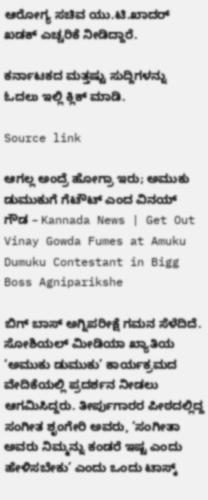ಆರೋಗ್ಯ ಸಚಿವ ಯು.ಟಿ.ಖಾದರ್ ಖಡಕ್ ಎಚ್ಚರಿಕೆ ನೀಡಿದ್ದಾರೆ.

ಕರ್ನಾಟಕದ ಮತ್ತಷ್ಟು ಸುದ್ದಿಗಳನ್ನು ಓದಲು ಇಲ್ಲಿ ಕ್ಲಿಕ್ ಮಾಡಿ.

Source link

ಆಗಲ್ಲ ಅಂದ್ರೆ ಹೋಗ್ರಾ ಇರು; ಅಮುಕು ಡುಮುಕುಗೆ ಗೆಟೌಟ್ ಎಂದ ವಿನಯ್ ಗೌಡ – Kannada News | Get Out Vinay Gowda Fumes at Amuku Dumuku Contestant in Bigg Boss Agniparikshe

ಬಿಗ್ ಬಾಸ್ ಅಗ್ನಿಪರೀಕ್ಷೆ ಗಮನ ಸೆಳೆದಿದೆ. ಸೋಶಿಯಲ್ ಮೀಡಿಯಾ ಖ್ಯಾತಿಯ ‘ಅಮುಕು ಡುಮುಕು’ ಕಾರ್ಯಕ್ರಮದ ವೇದಿಕೆಯಲ್ಲಿ ಪ್ರದರ್ಶನ ನೀಡಲು ಆಗಮಿಸಿದ್ದರು. ತೀರ್ಪುಗಾರರ ಪೀಠದಲ್ಲಿದ್ದ ಸಂಗೀತ ಶೃಂಗೇರಿ ಅವರು, ‘ಸಂಗೀತಾ ಅವರು ನಿಮ್ಮನ್ನು ಕಂಡರೆ ಇಷ್ಟ ಎಂದು ಹೇಳಿಸಬೇಕು’ ಎಂದು ಒಂದು ಟಾಸ್ಕ್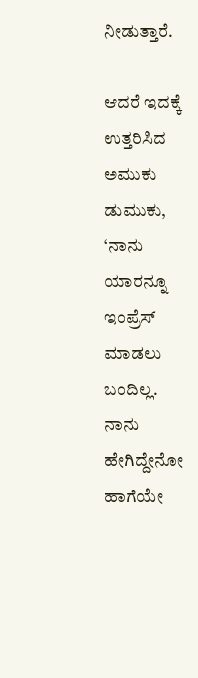ನೀಡುತ್ತಾರೆ.

ಆದರೆ ಇದಕ್ಕೆ ಉತ್ತರಿಸಿದ ಅಮುಕು ಡುಮುಕು, ‘ನಾನು ಯಾರನ್ನೂ ಇಂಪ್ರೆಸ್ ಮಾಡಲು ಬಂದಿಲ್ಲ. ನಾನು ಹೇಗಿದ್ದೇನೋ ಹಾಗೆಯೇ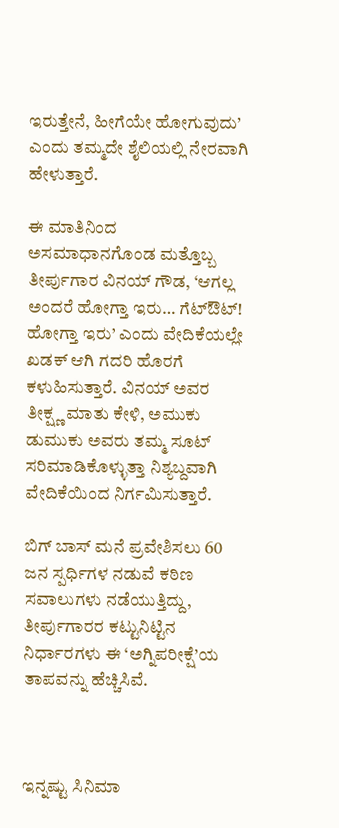ಇರುತ್ತೇನೆ, ಹೀಗೆಯೇ ಹೋಗುವುದು’ ಎಂದು ತಮ್ಮದೇ ಶೈಲಿಯಲ್ಲಿ ನೇರವಾಗಿ ಹೇಳುತ್ತಾರೆ.

ಈ ಮಾತಿನಿಂದ ಅಸಮಾಧಾನಗೊಂಡ ಮತ್ತೊಬ್ಬ ತೀರ್ಪುಗಾರ ವಿನಯ್ ಗೌಡ, ‘ಆಗಲ್ಲ ಅಂದರೆ ಹೋಗ್ತಾ ಇರು… ಗೆಟ್‌ಔಟ್! ಹೋಗ್ತಾ ಇರು’ ಎಂದು ವೇದಿಕೆಯಲ್ಲೇ ಖಡಕ್ ಆಗಿ ಗದರಿ ಹೊರಗೆ ಕಳುಹಿಸುತ್ತಾರೆ. ವಿನಯ್ ಅವರ ತೀಕ್ಷ್ಣ ಮಾತು ಕೇಳಿ, ಅಮುಕು ಡುಮುಕು ಅವರು ತಮ್ಮ ಸೂಟ್ ಸರಿಮಾಡಿಕೊಳ್ಳುತ್ತಾ ನಿಶ್ಯಬ್ದವಾಗಿ ವೇದಿಕೆಯಿಂದ ನಿರ್ಗಮಿಸುತ್ತಾರೆ.

ಬಿಗ್ ಬಾಸ್ ಮನೆ ಪ್ರವೇಶಿಸಲು 60 ಜನ ಸ್ಪರ್ಧಿಗಳ ನಡುವೆ ಕಠಿಣ ಸವಾಲುಗಳು ನಡೆಯುತ್ತಿದ್ದು, ತೀರ್ಪುಗಾರರ ಕಟ್ಟುನಿಟ್ಟಿನ ನಿರ್ಧಾರಗಳು ಈ ‘ಅಗ್ನಿಪರೀಕ್ಷೆ’ಯ ತಾಪವನ್ನು ಹೆಚ್ಚಿಸಿವೆ.



ಇನ್ನಷ್ಟು ಸಿನಿಮಾ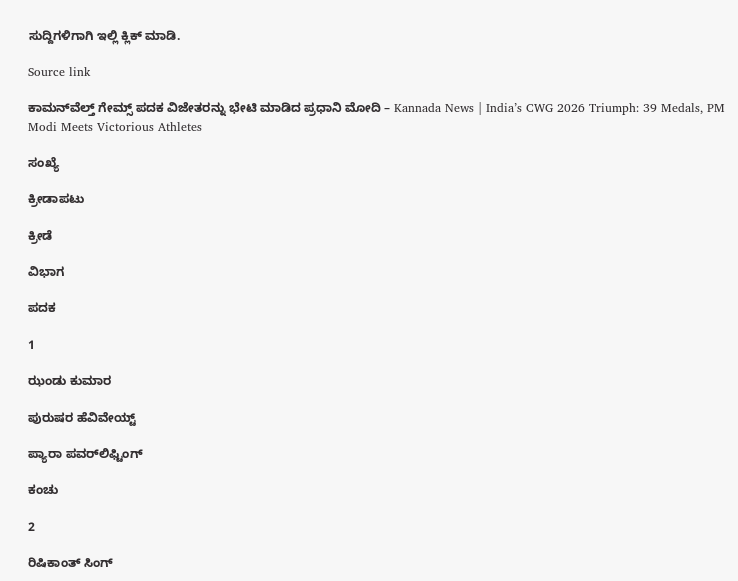ಸುದ್ದಿಗಳಿಗಾಗಿ ಇಲ್ಲಿ ಕ್ಲಿಕ್ ಮಾಡಿ.

Source link

ಕಾಮನ್‌ವೆಲ್ತ್ ಗೇಮ್ಸ್ ಪದಕ ವಿಜೇತರನ್ನು ಭೇಟಿ ಮಾಡಿದ ಪ್ರಧಾನಿ ಮೋದಿ – Kannada News | India’s CWG 2026 Triumph: 39 Medals, PM Modi Meets Victorious Athletes

ಸಂಖ್ಯೆ

ಕ್ರೀಡಾಪಟು

ಕ್ರೀಡೆ

ವಿಭಾಗ

ಪದಕ

1

ಝಂಡು ಕುಮಾರ

ಪುರುಷರ ಹೆವಿವೇಯ್ಟ್

ಪ್ಯಾರಾ ಪವರ್‌ಲಿಫ್ಟಿಂಗ್

ಕಂಚು

2

ರಿಷಿಕಾಂತ್ ಸಿಂಗ್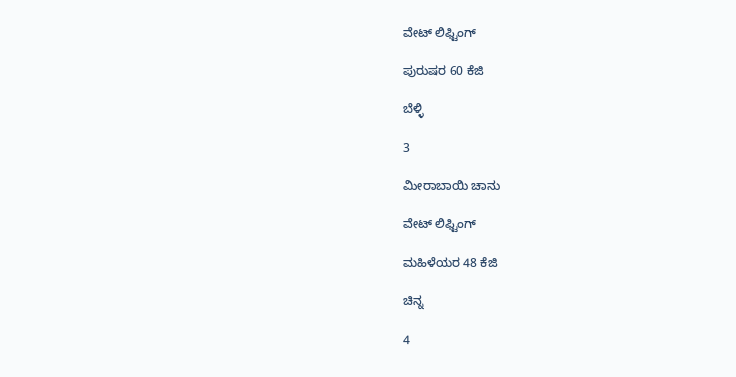ವೇಟ್ ಲಿಫ್ಟಿಂಗ್

ಪುರುಷರ 60 ಕೆಜಿ

ಬೆಳ್ಳಿ

3

ಮೀರಾಬಾಯಿ ಚಾನು

ವೇಟ್ ಲಿಫ್ಟಿಂಗ್

ಮಹಿಳೆಯರ 48 ಕೆಜಿ

ಚಿನ್ನ

4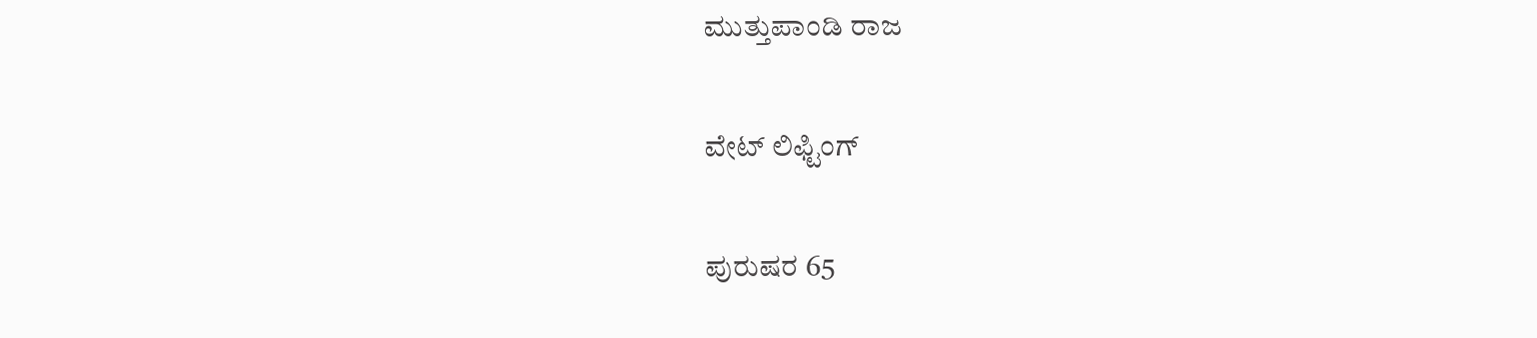ಮುತ್ತುಪಾಂಡಿ ರಾಜ

ವೇಟ್ ಲಿಫ್ಟಿಂಗ್

ಪುರುಷರ 65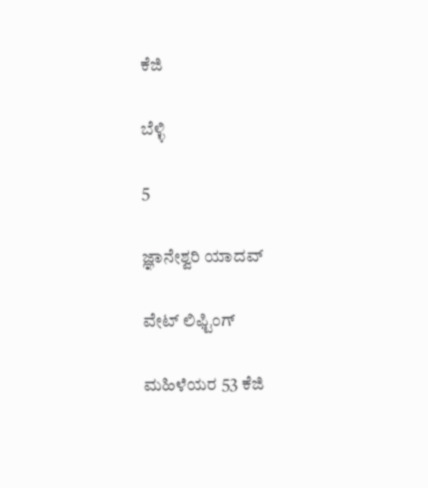ಕೆಜಿ

ಬೆಳ್ಳಿ

5

ಜ್ಞಾನೇಶ್ವರಿ ಯಾದವ್

ವೇಟ್ ಲಿಫ್ಟಿಂಗ್

ಮಹಿಳೆಯರ 53 ಕೆಜಿ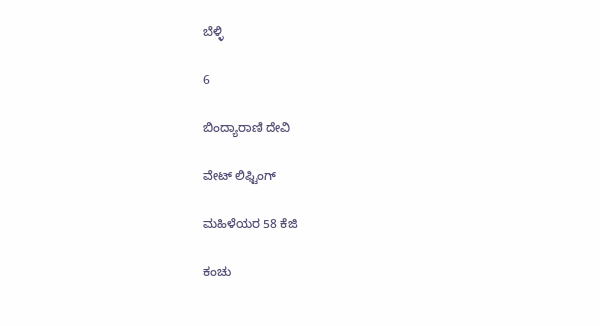ಬೆಳ್ಳಿ

6

ಬಿಂದ್ಯಾರಾಣಿ ದೇವಿ

ವೇಟ್ ಲಿಫ್ಟಿಂಗ್

ಮಹಿಳೆಯರ 58 ಕೆಜಿ

ಕಂಚು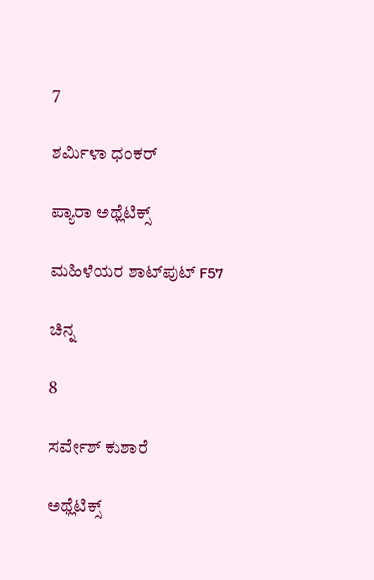7

ಶರ್ಮಿಳಾ ಧಂಕರ್

ಪ್ಯಾರಾ ಅಥ್ಲೆಟಿಕ್ಸ್

ಮಹಿಳೆಯರ ಶಾಟ್‌ಪುಟ್ F57

ಚಿನ್ನ

8

ಸರ್ವೇಶ್ ಕುಶಾರೆ

ಅಥ್ಲೆಟಿಕ್ಸ್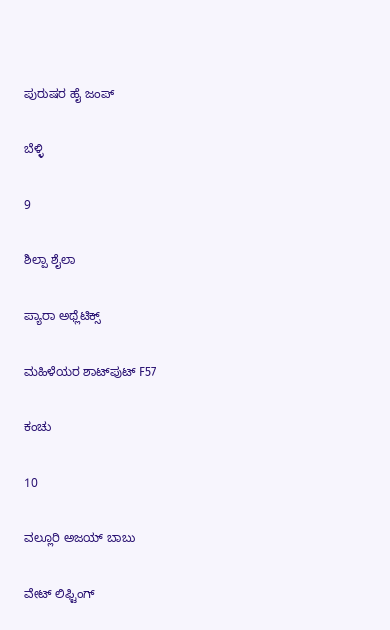ಪುರುಷರ ಹೈ ಜಂಪ್

ಬೆಳ್ಳಿ

9

ಶಿಲ್ಪಾ ಶೈಲಾ

ಪ್ಯಾರಾ ಅಥ್ಲೆಟಿಕ್ಸ್

ಮಹಿಳೆಯರ ಶಾಟ್‌ಪುಟ್ F57

ಕಂಚು

10

ವಲ್ಲೂರಿ ಅಜಯ್ ಬಾಬು

ವೇಟ್ ಲಿಫ್ಟಿಂಗ್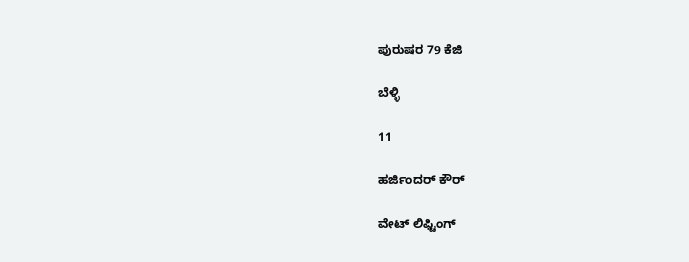ಪುರುಷರ 79 ಕೆಜಿ

ಬೆಳ್ಳಿ

11

ಹರ್ಜಿಂದರ್ ಕೌರ್

ವೇಟ್ ಲಿಫ್ಟಿಂಗ್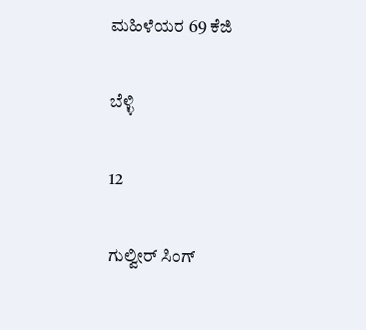ಮಹಿಳೆಯರ 69 ಕೆಜಿ

ಬೆಳ್ಳಿ

12

ಗುಲ್ವೀರ್ ಸಿಂಗ್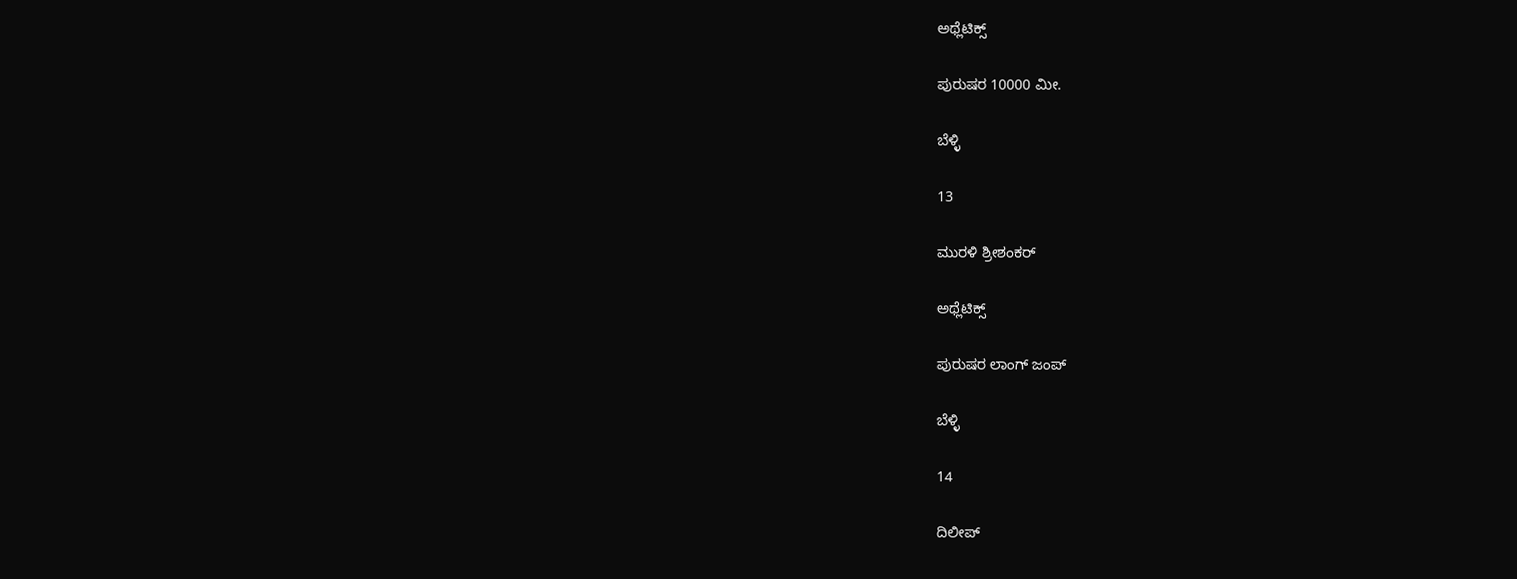ಅಥ್ಲೆಟಿಕ್ಸ್

ಪುರುಷರ 10000 ಮೀ.

ಬೆಳ್ಳಿ

13

ಮುರಳಿ ಶ್ರೀಶಂಕರ್

ಅಥ್ಲೆಟಿಕ್ಸ್

ಪುರುಷರ ಲಾಂಗ್ ಜಂಪ್

ಬೆಳ್ಳಿ

14

ದಿಲೀಪ್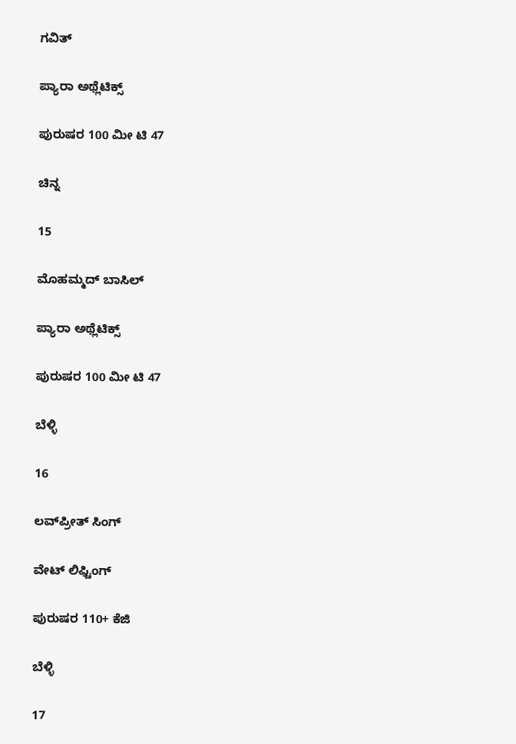ಗವಿತ್

ಪ್ಯಾರಾ ಅಥ್ಲೆಟಿಕ್ಸ್

ಪುರುಷರ 100 ಮೀ ಟಿ 47

ಚಿನ್ನ

15

ಮೊಹಮ್ಮದ್ ಬಾಸಿಲ್

ಪ್ಯಾರಾ ಅಥ್ಲೆಟಿಕ್ಸ್

ಪುರುಷರ 100 ಮೀ ಟಿ 47

ಬೆಳ್ಳಿ

16

ಲವ್‌ಪ್ರೀತ್ ಸಿಂಗ್

ವೇಟ್ ಲಿಫ್ಟಿಂಗ್

ಪುರುಷರ 110+ ಕೆಜಿ

ಬೆಳ್ಳಿ

17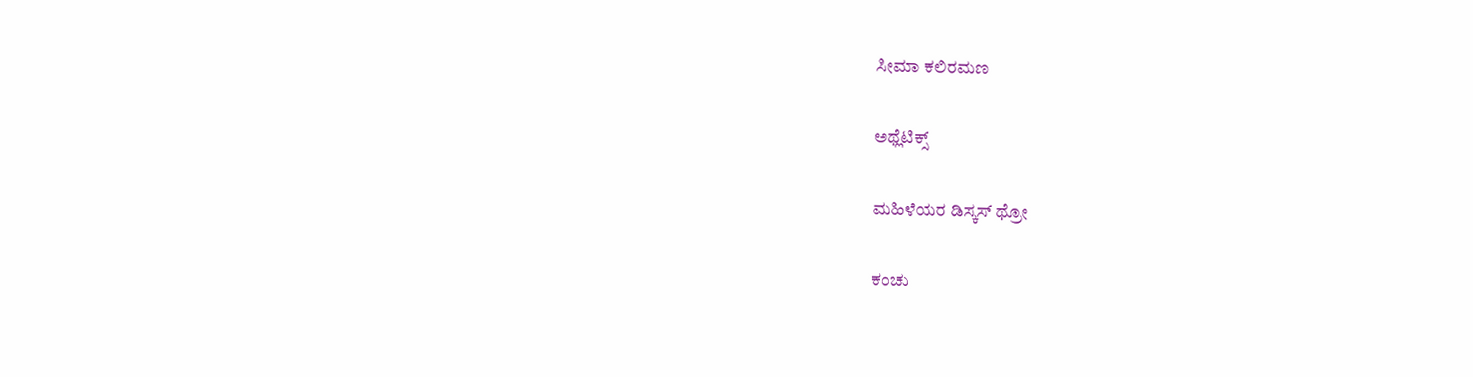ಸೀಮಾ ಕಲಿರಮಣ

ಅಥ್ಲೆಟಿಕ್ಸ್

ಮಹಿಳೆಯರ ಡಿಸ್ಕಸ್ ಥ್ರೋ

ಕಂಚು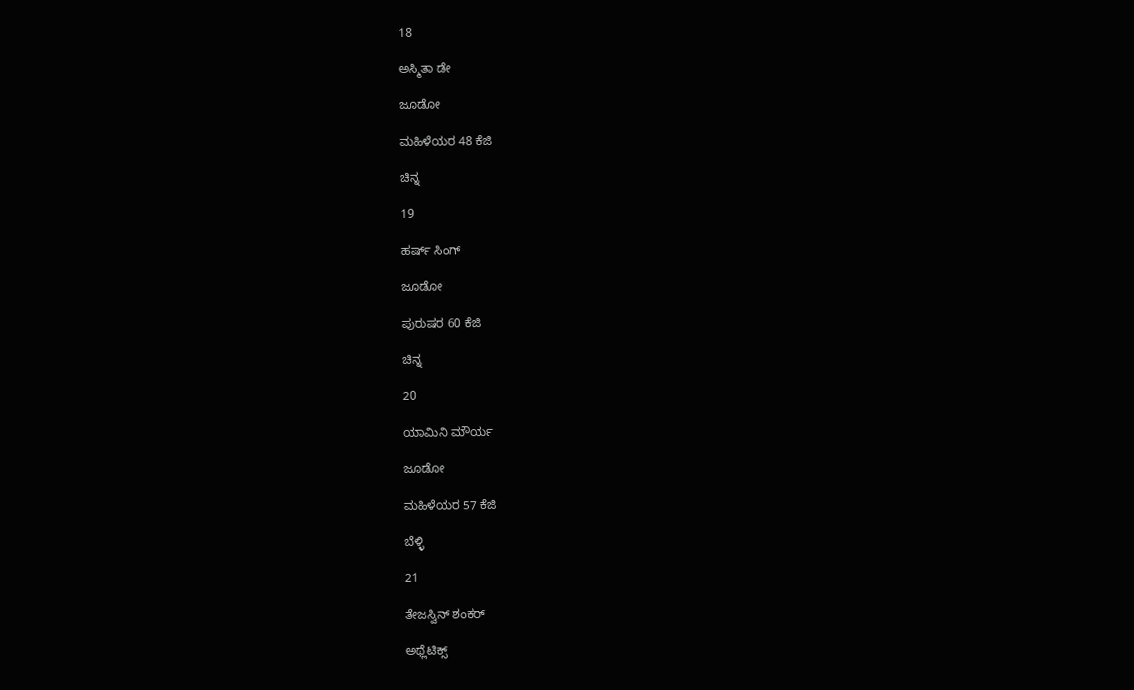18

ಅಸ್ಮಿತಾ ಡೇ

ಜೂಡೋ

ಮಹಿಳೆಯರ 48 ಕೆಜಿ

ಚಿನ್ನ

19

ಹರ್ಷ್ ಸಿಂಗ್

ಜೂಡೋ

ಪುರುಷರ 60 ಕೆಜಿ

ಚಿನ್ನ

20

ಯಾಮಿನಿ ಮೌರ್ಯ

ಜೂಡೋ

ಮಹಿಳೆಯರ 57 ಕೆಜಿ

ಬೆಳ್ಳಿ

21

ತೇಜಸ್ವಿನ್ ಶಂಕರ್

ಅಥ್ಲೆಟಿಕ್ಸ್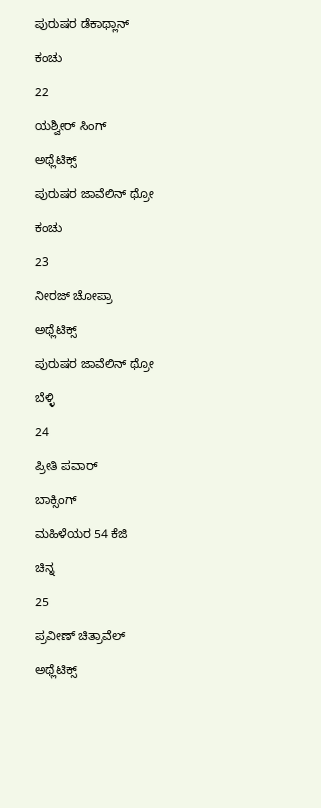ಪುರುಷರ ಡೆಕಾಥ್ಲಾನ್

ಕಂಚು

22

ಯಶ್ವೀರ್ ಸಿಂಗ್

ಅಥ್ಲೆಟಿಕ್ಸ್

ಪುರುಷರ ಜಾವೆಲಿನ್ ಥ್ರೋ

ಕಂಚು

23

ನೀರಜ್ ಚೋಪ್ರಾ

ಅಥ್ಲೆಟಿಕ್ಸ್

ಪುರುಷರ ಜಾವೆಲಿನ್ ಥ್ರೋ

ಬೆಳ್ಳಿ

24

ಪ್ರೀತಿ ಪವಾರ್

ಬಾಕ್ಸಿಂಗ್

ಮಹಿಳೆಯರ 54 ಕೆಜಿ

ಚಿನ್ನ

25

ಪ್ರವೀಣ್ ಚಿತ್ರಾವೆಲ್

ಅಥ್ಲೆಟಿಕ್ಸ್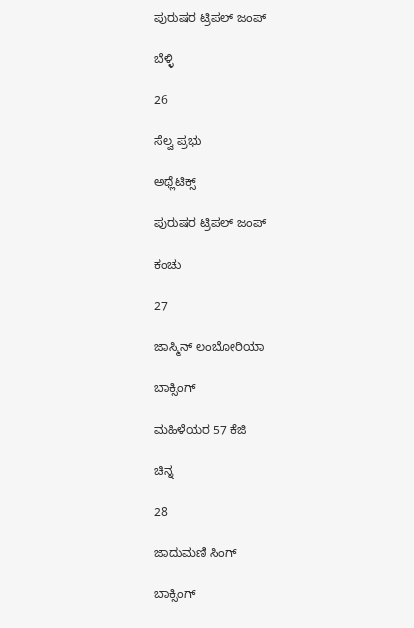ಪುರುಷರ ಟ್ರಿಪಲ್ ಜಂಪ್

ಬೆಳ್ಳಿ

26

ಸೆಲ್ವ ಪ್ರಭು

ಅಥ್ಲೆಟಿಕ್ಸ್

ಪುರುಷರ ಟ್ರಿಪಲ್ ಜಂಪ್

ಕಂಚು

27

ಜಾಸ್ಮಿನ್ ಲಂಬೋರಿಯಾ

ಬಾಕ್ಸಿಂಗ್

ಮಹಿಳೆಯರ 57 ಕೆಜಿ

ಚಿನ್ನ

28

ಜಾದುಮಣಿ ಸಿಂಗ್

ಬಾಕ್ಸಿಂಗ್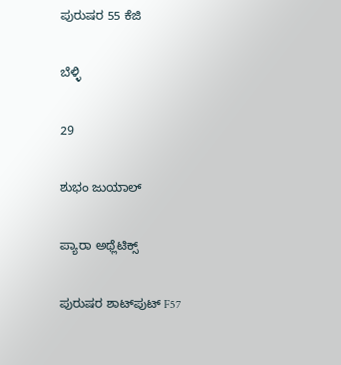ಪುರುಷರ 55 ಕೆಜಿ

ಬೆಳ್ಳಿ

29

ಶುಭಂ ಜುಯಾಲ್

ಪ್ಯಾರಾ ಅಥ್ಲೆಟಿಕ್ಸ್

ಪುರುಷರ ಶಾಟ್‌ಪುಟ್ F57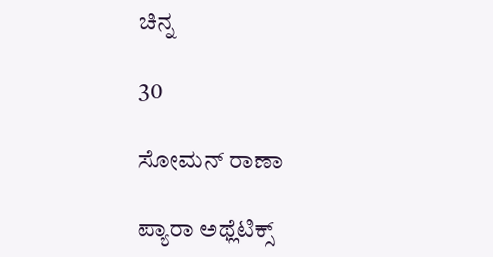ಚಿನ್ನ

30

ಸೋಮನ್ ರಾಣಾ

ಪ್ಯಾರಾ ಅಥ್ಲೆಟಿಕ್ಸ್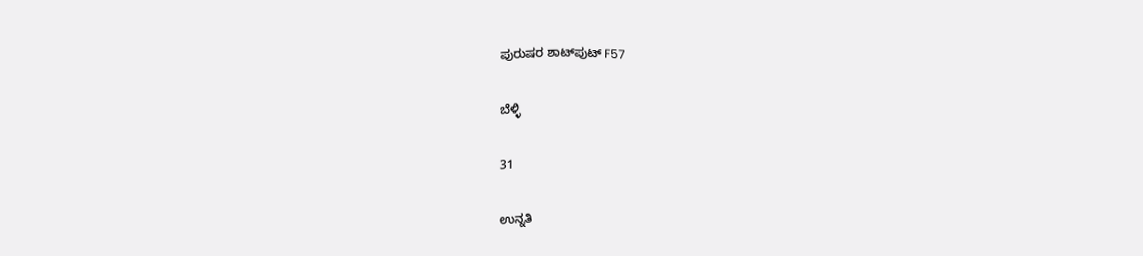ಪುರುಷರ ಶಾಟ್‌ಪುಟ್ F57

ಬೆಳ್ಳಿ

31

ಉನ್ನತಿ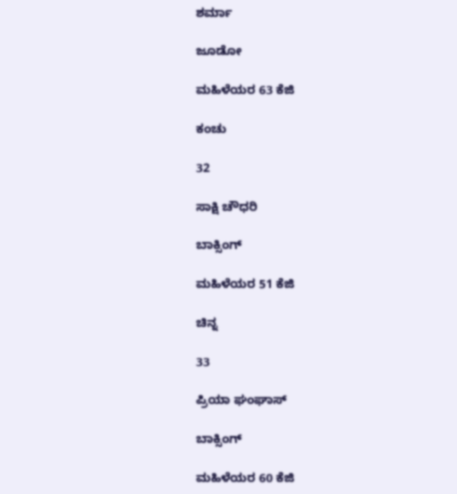ಶರ್ಮಾ

ಜೂಡೋ

ಮಹಿಳೆಯರ 63 ಕೆಜಿ

ಕಂಚು

32

ಸಾಕ್ಷಿ ಚೌಧರಿ

ಬಾಕ್ಸಿಂಗ್

ಮಹಿಳೆಯರ 51 ಕೆಜಿ

ಚಿನ್ನ

33

ಪ್ರಿಯಾ ಘಂಘಾಸ್

ಬಾಕ್ಸಿಂಗ್

ಮಹಿಳೆಯರ 60 ಕೆಜಿ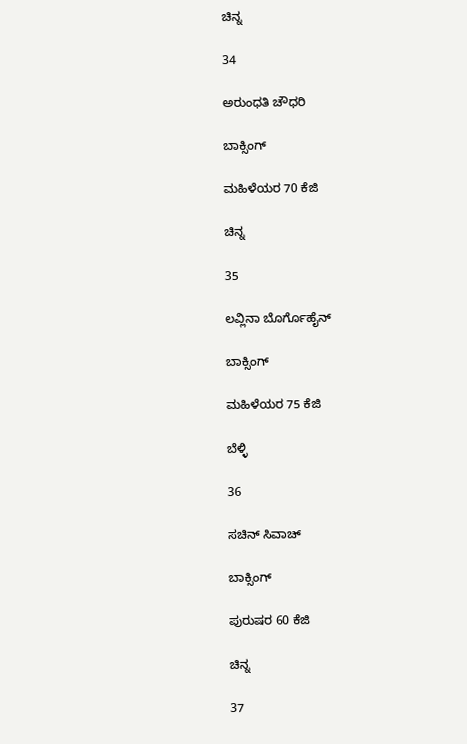ಚಿನ್ನ

34

ಅರುಂಧತಿ ಚೌಧರಿ

ಬಾಕ್ಸಿಂಗ್

ಮಹಿಳೆಯರ 70 ಕೆಜಿ

ಚಿನ್ನ

35

ಲವ್ಲಿನಾ ಬೊರ್ಗೊಹೈನ್

ಬಾಕ್ಸಿಂಗ್

ಮಹಿಳೆಯರ 75 ಕೆಜಿ

ಬೆಳ್ಳಿ

36

ಸಚಿನ್ ಸಿವಾಚ್

ಬಾಕ್ಸಿಂಗ್

ಪುರುಷರ 60 ಕೆಜಿ

ಚಿನ್ನ

37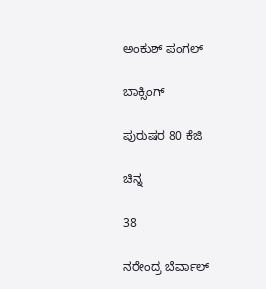ಅಂಕುಶ್ ಪಂಗಲ್

ಬಾಕ್ಸಿಂಗ್

ಪುರುಷರ 80 ಕೆಜಿ

ಚಿನ್ನ

38

ನರೇಂದ್ರ ಬೆರ್ವಾಲ್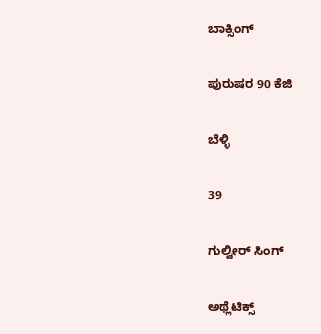ಬಾಕ್ಸಿಂಗ್

ಪುರುಷರ 90 ಕೆಜಿ

ಬೆಳ್ಳಿ

39

ಗುಲ್ವೀರ್ ಸಿಂಗ್

ಅಥ್ಲೆಟಿಕ್ಸ್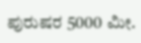ಪುರುಷರ 5000 ಮೀ.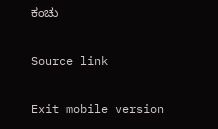ಕಂಚು

Source link

Exit mobile version